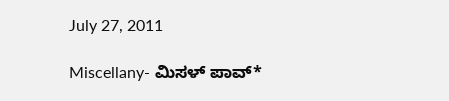July 27, 2011

Miscellany- ಮಿಸಳ್ ಪಾವ್*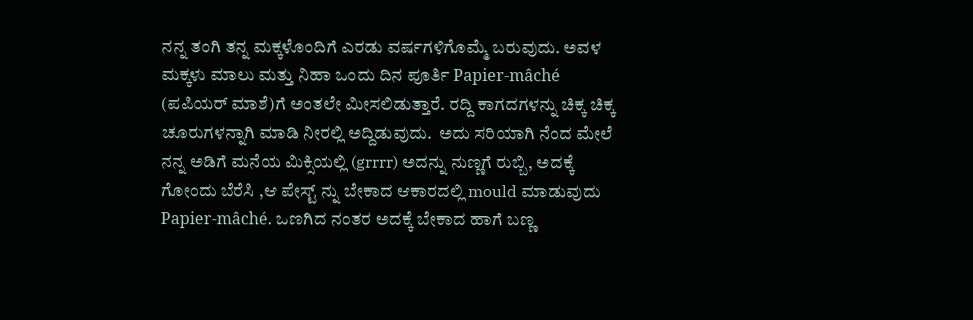ನನ್ನ ತಂಗಿ ತನ್ನ ಮಕ್ಕಳೊಂದಿಗೆ ಎರಡು ವರ್ಷಗಳಿಗೊಮ್ಮೆ ಬರುವುದು. ಅವಳ ಮಕ್ಕಳು ಮಾಲು ಮತ್ತು ನಿಹಾ ಒಂದು ದಿನ ಪೂರ್ತಿ Papier-mâché (ಪಪಿಯರ್ ಮಾಶೆ)ಗೆ ಅಂತಲೇ ಮೀಸಲಿಡುತ್ತಾರೆ. ರದ್ದಿ ಕಾಗದಗಳನ್ನು ಚಿಕ್ಕ ಚಿಕ್ಕ ಚೂರುಗಳನ್ನಾಗಿ ಮಾಡಿ ನೀರಲ್ಲಿ ಅದ್ದಿಡುವುದು.  ಅದು ಸರಿಯಾಗಿ ನೆಂದ ಮೇಲೆ ನನ್ನ ಅಡಿಗೆ ಮನೆಯ ಮಿಕ್ಸಿಯಲ್ಲಿ (grrrr) ಅದನ್ನು ನುಣ್ಣಗೆ ರುಬ್ಬಿ, ಅದಕ್ಕೆ ಗೋಂದು ಬೆರೆಸಿ ,ಆ ಪೇಸ್ಟ್ ನ್ನು ಬೇಕಾದ ಆಕಾರದಲ್ಲಿ mould ಮಾಡುವುದು  Papier-mâché. ಒಣಗಿದ ನಂತರ ಅದಕ್ಕೆ ಬೇಕಾದ ಹಾಗೆ ಬಣ್ಣ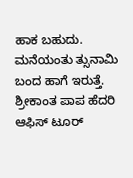ಹಾಕ ಬಹುದು.
ಮನೆಯಂತು ತ್ಸುನಾಮಿ ಬಂದ ಹಾಗೆ ಇರುತ್ತೆ. ಶ್ರೀಕಾಂತ ಪಾಪ ಹೆದರಿ ಆಫಿಸ್ ಟೂರ್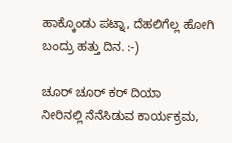ಹಾಕ್ಕೊಂಡು ಪಟ್ನಾ, ದೆಹಲಿಗೆಲ್ಲ ಹೋಗಿ ಬಂದ್ರು ಹತ್ತು ದಿನ. :-)

ಚೂರ್ ಚೂರ್ ಕರ್ ದಿಯಾ
ನೀರಿನಲ್ಲಿ ನೆನೆಸಿಡುವ ಕಾರ್ಯಕ್ರಮ,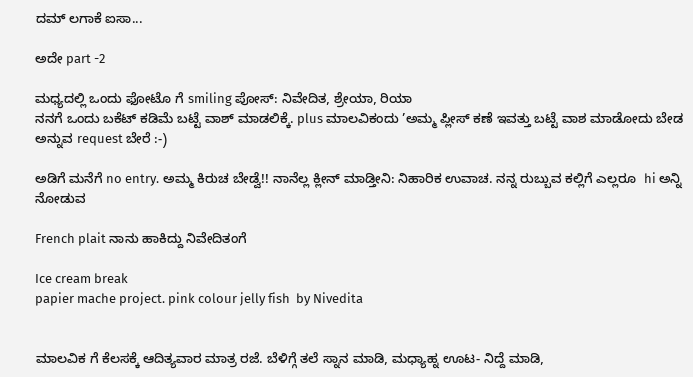ದಮ್ ಲಗಾಕೆ ಐಸಾ...

ಅದೇ part -2

ಮಧ್ಯದಲ್ಲಿ ಒಂದು ಫೋಟೊ ಗೆ smiling ಪೋಸ್: ನಿವೇದಿತ, ಶ್ರೇಯಾ, ರಿಯಾ
ನನಗೆ ಒಂದು ಬಕೆಟ್ ಕಡಿಮೆ ಬಟ್ಟೆ ವಾಶ್ ಮಾಡಲಿಕ್ಕೆ. plus ಮಾಲವಿಕಂದು ’ಅಮ್ಮ ಪ್ಲೀಸ್ ಕಣೆ ಇವತ್ತು ಬಟ್ಟೆ ವಾಶ ಮಾಡೋದು ಬೇಡ ಅನ್ನುವ request ಬೇರೆ :-)

ಅಡಿಗೆ ಮನೆಗೆ no entry. ಅಮ್ಮ ಕಿರುಚ ಬೇಡ್ವೆ!! ನಾನೆಲ್ಲ ಕ್ಲೀನ್ ಮಾಡ್ತೀನಿ: ನಿಹಾರಿಕ ಉವಾಚ. ನನ್ನ ರುಬ್ಬುವ ಕಲ್ಲಿಗೆ ಎಲ್ಲರೂ  hi ಅನ್ನಿ ನೋಡುವ

French plait ನಾನು ಹಾಕಿದ್ದು ನಿವೇದಿತಂಗೆ

Ice cream break
papier mache project. pink colour jelly fish  by Nivedita


ಮಾಲವಿಕ ಗೆ ಕೆಲಸಕ್ಕೆ ಆದಿತ್ಯವಾರ ಮಾತ್ರ ರಜೆ. ಬೆಳಿಗ್ಗೆ ತಲೆ ಸ್ನಾನ ಮಾಡಿ, ಮಧ್ಯಾಹ್ನ ಊಟ- ನಿದ್ದೆ ಮಾಡಿ,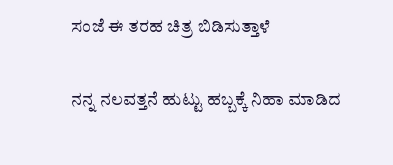ಸಂಜೆ ಈ ತರಹ ಚಿತ್ರ ಬಿಡಿಸುತ್ತಾಳೆ

ನನ್ನ ನಲವತ್ತನೆ ಹುಟ್ಟು ಹಬ್ಬಕ್ಕೆ ನಿಹಾ ಮಾಡಿದ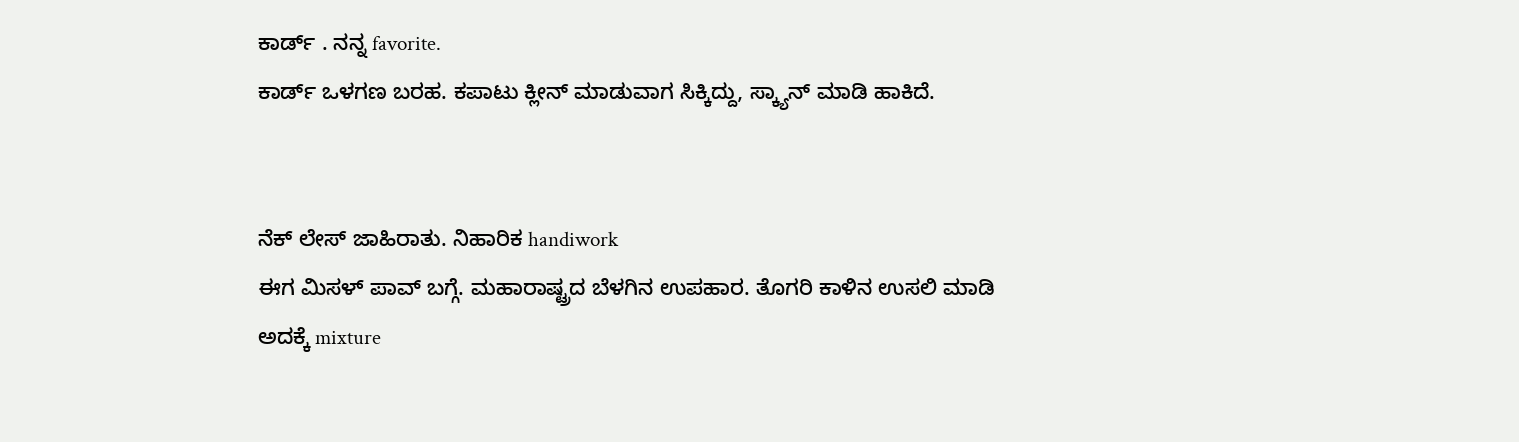ಕಾರ್ಡ್ . ನನ್ನ favorite.
ಕಾರ್ಡ್ ಒಳಗಣ ಬರಹ. ಕಪಾಟು ಕ್ಲೀನ್ ಮಾಡುವಾಗ ಸಿಕ್ಕಿದ್ದು, ಸ್ಕ್ಯಾನ್ ಮಾಡಿ ಹಾಕಿದೆ.


ನೆಕ್ ಲೇಸ್ ಜಾಹಿರಾತು. ನಿಹಾರಿಕ handiwork
ಈಗ ಮಿಸಳ್ ಪಾವ್ ಬಗ್ಗೆ. ಮಹಾರಾಷ್ಟ್ರದ ಬೆಳಗಿನ ಉಪಹಾರ. ತೊಗರಿ ಕಾಳಿನ ಉಸಲಿ ಮಾಡಿ ಅದಕ್ಕೆ mixture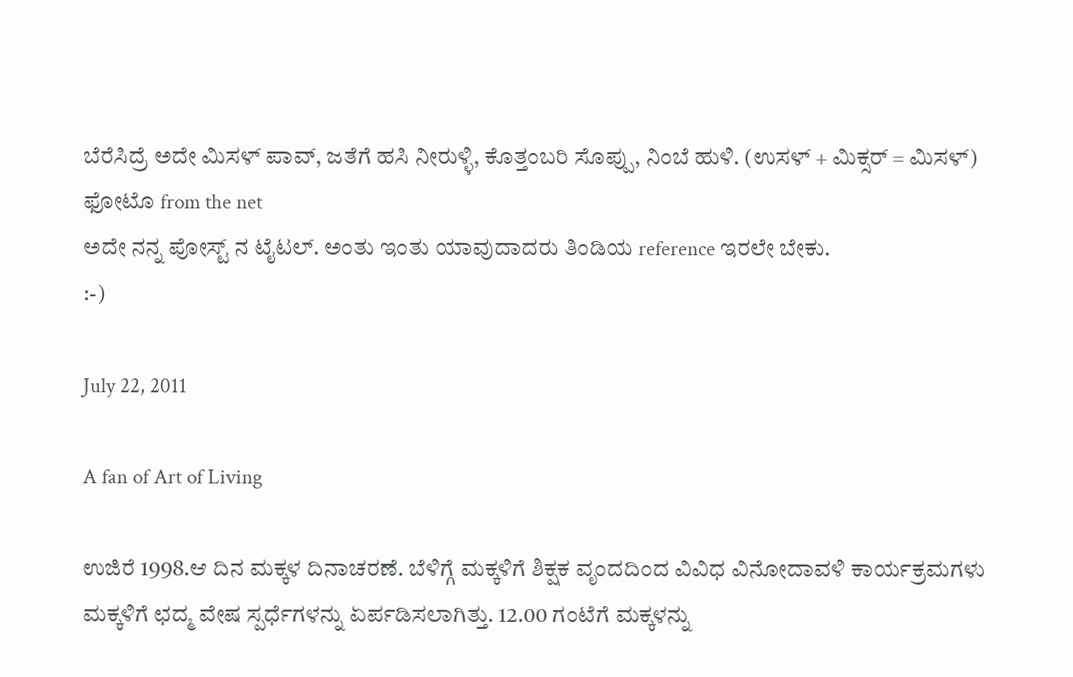ಬೆರೆಸಿದ್ರೆ ಅದೇ ಮಿಸಳ್ ಪಾವ್, ಜತೆಗೆ ಹಸಿ ನೀರುಳ್ಳಿ, ಕೊತ್ತಂಬರಿ ಸೊಪ್ಪು, ನಿಂಬೆ ಹುಳಿ. (ಉಸಳ್ + ಮಿಕ್ಸರ್ = ಮಿಸಳ್)
ಫೋಟೊ from the net
ಅದೇ ನನ್ನ ಪೋಸ್ಟ್ ನ ಟೈಟಲ್. ಅಂತು ಇಂತು ಯಾವುದಾದರು ತಿಂಡಿಯ reference ಇರಲೇ ಬೇಕು.
:-)

July 22, 2011

A fan of Art of Living

ಉಜಿರೆ 1998.ಆ ದಿನ ಮಕ್ಕಳ ದಿನಾಚರಣೆ. ಬೆಳಿಗ್ಗೆ ಮಕ್ಕಳಿಗೆ ಶಿಕ್ಷಕ ವೃಂದದಿಂದ ವಿವಿಧ ವಿನೋದಾವಳಿ ಕಾರ್ಯಕ್ರಮಗಳು ಮಕ್ಕಳಿಗೆ ಛದ್ಮ ವೇಷ ಸ್ಪರ್ಧೆಗಳನ್ನು ಏರ್ಪಡಿಸಲಾಗಿತ್ತು. 12.00 ಗಂಟೆಗೆ ಮಕ್ಕಳನ್ನು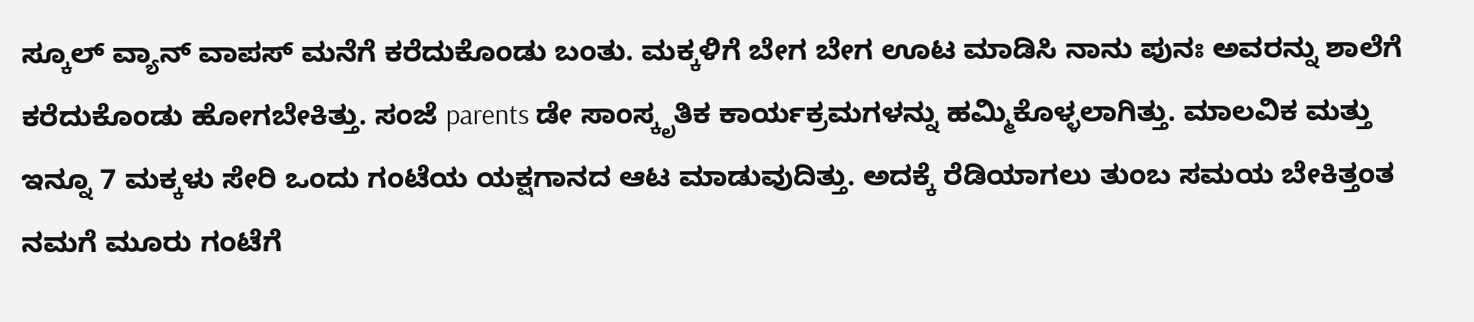ಸ್ಕೂಲ್ ವ್ಯಾನ್ ವಾಪಸ್ ಮನೆಗೆ ಕರೆದುಕೊಂಡು ಬಂತು. ಮಕ್ಕಳಿಗೆ ಬೇಗ ಬೇಗ ಊಟ ಮಾಡಿಸಿ ನಾನು ಪುನಃ ಅವರನ್ನು ಶಾಲೆಗೆ ಕರೆದುಕೊಂಡು ಹೋಗಬೇಕಿತ್ತು. ಸಂಜೆ parents ಡೇ ಸಾಂಸ್ಕೃತಿಕ ಕಾರ್ಯಕ್ರಮಗಳನ್ನು ಹಮ್ಮಿಕೊಳ್ಳಲಾಗಿತ್ತು. ಮಾಲವಿಕ ಮತ್ತು ಇನ್ನೂ 7 ಮಕ್ಕಳು ಸೇರಿ ಒಂದು ಗಂಟೆಯ ಯಕ್ಷಗಾನದ ಆಟ ಮಾಡುವುದಿತ್ತು. ಅದಕ್ಕೆ ರೆಡಿಯಾಗಲು ತುಂಬ ಸಮಯ ಬೇಕಿತ್ತಂತ ನಮಗೆ ಮೂರು ಗಂಟೆಗೆ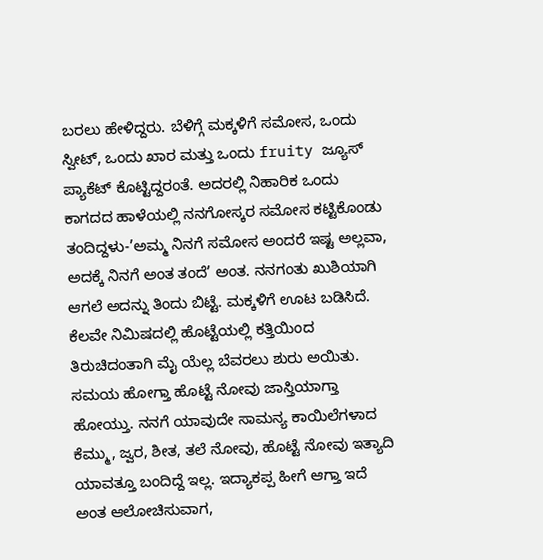ಬರಲು ಹೇಳಿದ್ದರು. ಬೆಳಿಗ್ಗೆ ಮಕ್ಕಳಿಗೆ ಸಮೋಸ, ಒಂದು ಸ್ವೀಟ್, ಒಂದು ಖಾರ ಮತ್ತು ಒಂದು fruity ಜ್ಯೂಸ್ ಪ್ಯಾಕೆಟ್ ಕೊಟ್ಟಿದ್ದರಂತೆ. ಅದರಲ್ಲಿ ನಿಹಾರಿಕ ಒಂದು ಕಾಗದದ ಹಾಳೆಯಲ್ಲಿ ನನಗೋಸ್ಕರ ಸಮೋಸ ಕಟ್ಟಿಕೊಂಡು ತಂದಿದ್ದಳು-’ಅಮ್ಮ ನಿನಗೆ ಸಮೋಸ ಅಂದರೆ ಇಷ್ಟ ಅಲ್ಲವಾ, ಅದಕ್ಕೆ ನಿನಗೆ ಅಂತ ತಂದೆ’ ಅಂತ. ನನಗಂತು ಖುಶಿಯಾಗಿ ಆಗಲೆ ಅದನ್ನು ತಿಂದು ಬಿಟ್ಟೆ. ಮಕ್ಕಳಿಗೆ ಊಟ ಬಡಿಸಿದೆ. ಕೆಲವೇ ನಿಮಿಷದಲ್ಲಿ ಹೊಟ್ಟೆಯಲ್ಲಿ ಕತ್ತಿಯಿಂದ ತಿರುಚಿದಂತಾಗಿ ಮೈ ಯೆಲ್ಲ ಬೆವರಲು ಶುರು ಅಯಿತು. ಸಮಯ ಹೋಗ್ತಾ ಹೊಟ್ಟೆ ನೋವು ಜಾಸ್ತಿಯಾಗ್ತಾ ಹೋಯ್ತು. ನನಗೆ ಯಾವುದೇ ಸಾಮನ್ಯ ಕಾಯಿಲೆಗಳಾದ ಕೆಮ್ಮು, ಜ್ವರ, ಶೀತ, ತಲೆ ನೋವು, ಹೊಟ್ಟೆ ನೋವು ಇತ್ಯಾದಿ ಯಾವತ್ತೂ ಬಂದಿದ್ದೆ ಇಲ್ಲ. ಇದ್ಯಾಕಪ್ಪ ಹೀಗೆ ಆಗ್ತಾ ಇದೆ ಅಂತ ಆಲೋಚಿಸುವಾಗ,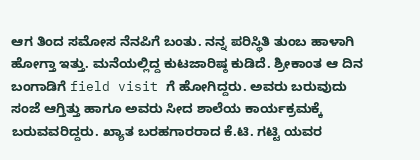ಆಗ ತಿಂದ ಸಮೋಸ ನೆನಪಿಗೆ ಬಂತು. ನನ್ನ ಪರಿಸ್ಥಿತಿ ತುಂಬ ಹಾಳಾಗಿ ಹೋಗ್ತಾ ಇತ್ತು. ಮನೆಯಲ್ಲಿದ್ದ ಕುಟಜಾರಿಷ್ಠ ಕುಡಿದೆ. ಶ್ರೀಕಾಂತ ಆ ದಿನ ಬಂಗಾಡಿಗೆ field visit ಗೆ ಹೋಗಿದ್ದರು. ಅವರು ಬರುವುದು ಸಂಜೆ ಆಗ್ತಿತ್ತು ಹಾಗೂ ಅವರು ಸೀದ ಶಾಲೆಯ ಕಾರ್ಯಕ್ರಮಕ್ಕೆ ಬರುವವರಿದ್ದರು. ಖ್ಯಾತ ಬರಹಗಾರರಾದ ಕೆ.ಟಿ. ಗಟ್ಟಿ ಯವರ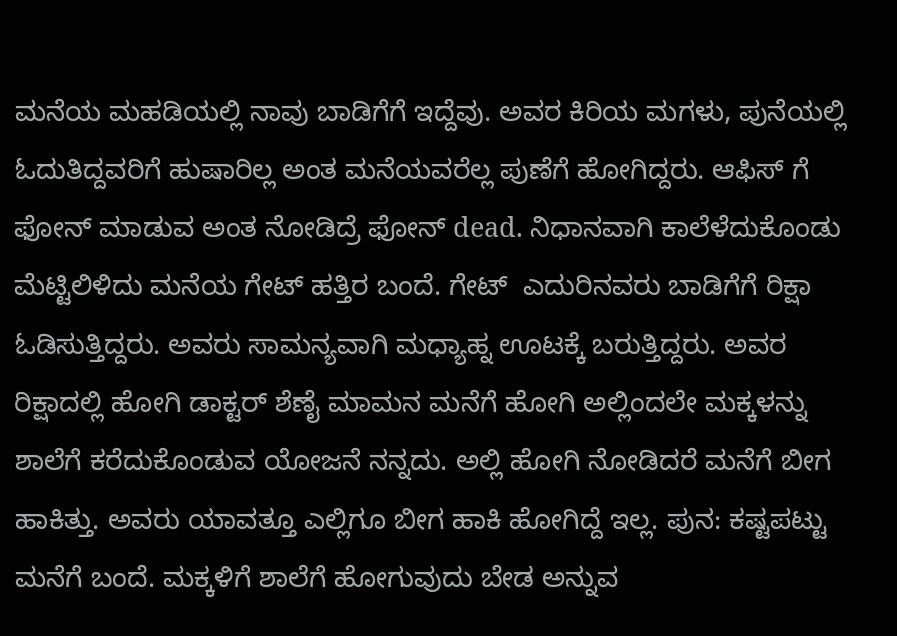ಮನೆಯ ಮಹಡಿಯಲ್ಲಿ ನಾವು ಬಾಡಿಗೆಗೆ ಇದ್ದೆವು. ಅವರ ಕಿರಿಯ ಮಗಳು, ಪುನೆಯಲ್ಲಿ ಓದುತಿದ್ದವರಿಗೆ ಹುಷಾರಿಲ್ಲ ಅಂತ ಮನೆಯವರೆಲ್ಲ ಪುಣೆಗೆ ಹೋಗಿದ್ದರು. ಆಫಿಸ್ ಗೆ ಫೋನ್ ಮಾಡುವ ಅಂತ ನೋಡಿದ್ರೆ ಫೋನ್ dead. ನಿಧಾನವಾಗಿ ಕಾಲೆಳೆದುಕೊಂಡು ಮೆಟ್ಟಿಲಿಳಿದು ಮನೆಯ ಗೇಟ್ ಹತ್ತಿರ ಬಂದೆ. ಗೇಟ್  ಎದುರಿನವರು ಬಾಡಿಗೆಗೆ ರಿಕ್ಷಾ ಓಡಿಸುತ್ತಿದ್ದರು. ಅವರು ಸಾಮನ್ಯವಾಗಿ ಮಧ್ಯಾಹ್ನ ಊಟಕ್ಕೆ ಬರುತ್ತಿದ್ದರು. ಅವರ ರಿಕ್ಷಾದಲ್ಲಿ ಹೋಗಿ ಡಾಕ್ಟರ್ ಶೆಣೈ ಮಾಮನ ಮನೆಗೆ ಹೋಗಿ ಅಲ್ಲಿಂದಲೇ ಮಕ್ಕಳನ್ನು ಶಾಲೆಗೆ ಕರೆದುಕೊಂಡುವ ಯೋಜನೆ ನನ್ನದು. ಅಲ್ಲಿ ಹೋಗಿ ನೋಡಿದರೆ ಮನೆಗೆ ಬೀಗ ಹಾಕಿತ್ತು. ಅವರು ಯಾವತ್ತೂ ಎಲ್ಲಿಗೂ ಬೀಗ ಹಾಕಿ ಹೋಗಿದ್ದೆ ಇಲ್ಲ. ಪುನ: ಕಷ್ಟಪಟ್ಟು ಮನೆಗೆ ಬಂದೆ. ಮಕ್ಕಳಿಗೆ ಶಾಲೆಗೆ ಹೋಗುವುದು ಬೇಡ ಅನ್ನುವ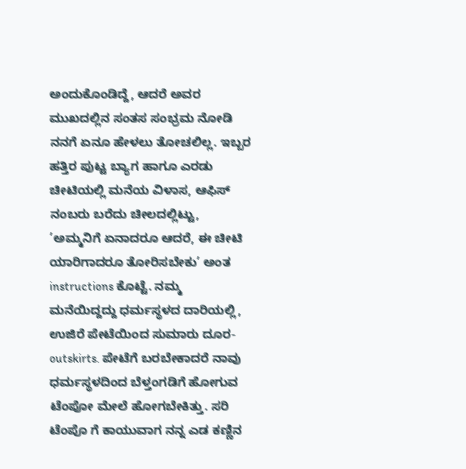ಅಂದುಕೊಂಡಿದ್ದೆ, ಆದರೆ ಅವರ ಮುಖದಲ್ಲಿನ ಸಂತಸ ಸಂಭ್ರಮ ನೋಡಿ ನನಗೆ ಏನೂ ಹೇಳಲು ತೋಚಲಿಲ್ಲ. ಇಬ್ಬರ ಹತ್ತಿರ ಪುಟ್ಟ ಬ್ಯಾಗ ಹಾಗೂ ಎರಡು ಚೀಟಿಯಲ್ಲಿ ಮನೆಯ ವಿಳಾಸ, ಆಫಿಸ್ ನಂಬರು ಬರೆದು ಚೀಲದಲ್ಲಿಟ್ಟು, ’ಅಮ್ಮನಿಗೆ ಏನಾದರೂ ಆದರೆ, ಈ ಚೀಟಿ ಯಾರಿಗಾದರೂ ತೋರಿಸಬೇಕು’ ಅಂತ instructions ಕೊಟ್ಟೆ. ನಮ್ಮ ಮನೆಯಿದ್ದದ್ದು ಧರ್ಮಸ್ಥಳದ ದಾರಿಯಲ್ಲಿ, ಉಜಿರೆ ಪೇಟೆಯಿಂದ ಸುಮಾರು ದೂರ-outskirts. ಪೇಟೆಗೆ ಬರಬೇಕಾದರೆ ನಾವು ಧರ್ಮಸ್ಥಳದಿಂದ ಬೆಳ್ತಂಗಡಿಗೆ ಹೋಗುವ ಟೆಂಪೋ ಮೇಲೆ ಹೋಗಬೇಕಿತ್ತು. ಸರಿ ಟೆಂಪೊ ಗೆ ಕಾಯುವಾಗ ನನ್ನ ಎಡ ಕಣ್ಣಿನ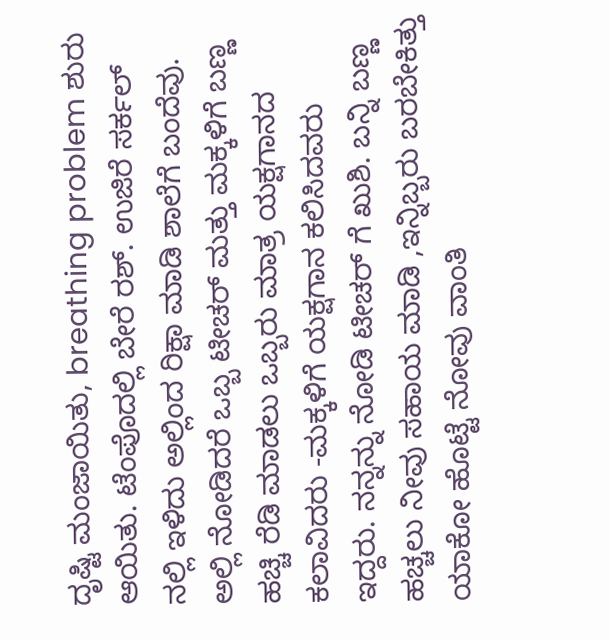ದೃಷ್ಟಿ ಮಂಜಾಯಿತು, breathing problem ಶುರು ಆಯಿತು. ಟೆಂಪೊದಲ್ಲಿ ಬೇರೆ ರಶ್. ಉಜಿರೆ ಸರ್ಕಲ್ ನಲ್ಲಿ ಇಳಿದು ಅಲ್ಲಿಂದ ರಿಕ್ಷಾ ಮಾಡಿ ಶಾಲೆಗೆ ಬಂದೆವು. ಅಲ್ಲಿ ನೋಡಿದರೆ ಒಬ್ಬ ಟೀಚರ್ ಮತ್ತು ಮಕ್ಕಳಿಗೆ ಬಣ್ಣ ಹಚ್ಚಿ ರೆಡಿ ಮಾಡಲು ಒಬ್ಬರು ಮಾತ್ರ ಯಕ್ಷಗಾನದ ಕಲಾವಿದರು -ಮಕ್ಕಳಿಗೆ ಯಕ್ಷಗಾನ ಕಲಿಸಿದವರು   ಇದ್ದರು. ನನ್ನನ್ನು ನೋಡಿ ಟೀಚರ್ ಗೆ ಖುಶಿ. ಬನ್ನಿ ಬಣ್ಣ ಹಚ್ಚಲು ನೀವು ಸಹಾಯ ಮಾಡಿ ,ಇನ್ನಿಬ್ಬರು ಬರಬೇಕಿತ್ತು ಯಾಕೋ ಹೊಟ್ಟೆ ನೋವು ವಾಂತಿ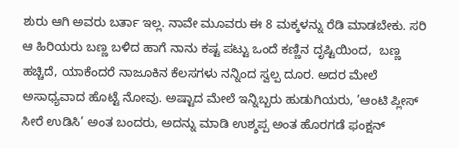ಶುರು ಆಗಿ ಅವರು ಬರ್ತಾ ಇಲ್ಲ. ನಾವೇ ಮೂವರು ಈ 8 ಮಕ್ಕಳನ್ನು ರೆಡಿ ಮಾಡಬೇಕು. ಸರಿ ಆ ಹಿರಿಯರು ಬಣ್ಣ ಬಳಿದ ಹಾಗೆ ನಾನು ಕಷ್ಟ ಪಟ್ಟು ಒಂದೆ ಕಣ್ಣಿನ ದೃಷ್ಟಿಯಿಂದ,  ಬಣ್ಣ ಹಚ್ಚಿದೆ, ಯಾಕೆಂದರೆ ನಾಜೂಕಿನ ಕೆಲಸಗಳು ನನ್ನಿಂದ ಸ್ವಲ್ಪ ದೂರ. ಅದರ ಮೇಲೆ ಅಸಾಧ್ಯವಾದ ಹೊಟ್ಟೆ ನೋವು. ಅಷ್ಟಾದ ಮೇಲೆ ಇನ್ನಿಬ್ಬರು ಹುಡುಗಿಯರು, ’ಆಂಟಿ ಪ್ಲೀಸ್ ಸೀರೆ ಉಡಿಸಿ’ ಅಂತ ಬಂದರು, ಅದನ್ನು ಮಾಡಿ ಉಶ್ಶಪ್ಪ ಅಂತ ಹೊರಗಡೆ ಫಂಕ್ಷನ್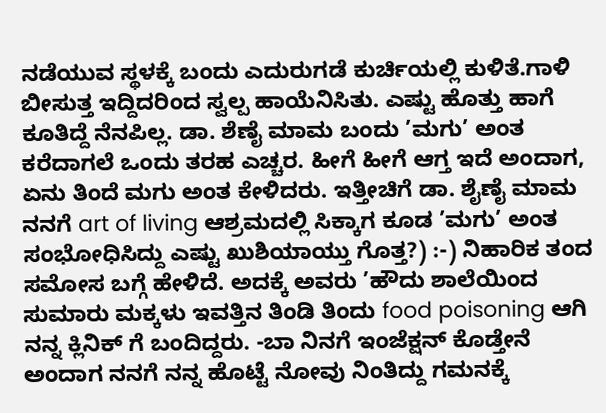ನಡೆಯುವ ಸ್ಥಳಕ್ಕೆ ಬಂದು ಎದುರುಗಡೆ ಕುರ್ಚಿಯಲ್ಲಿ ಕುಳಿತೆ.ಗಾಳಿ ಬೀಸುತ್ತ ಇದ್ದಿದರಿಂದ ಸ್ವಲ್ಪ ಹಾಯೆನಿಸಿತು. ಎಷ್ಟು ಹೊತ್ತು ಹಾಗೆ ಕೂತಿದ್ದೆ ನೆನಪಿಲ್ಲ. ಡಾ. ಶೆಣೈ ಮಾಮ ಬಂದು ’ಮಗು’ ಅಂತ ಕರೆದಾಗಲೆ ಒಂದು ತರಹ ಎಚ್ಚರ. ಹೀಗೆ ಹೀಗೆ ಆಗ್ತ ಇದೆ ಅಂದಾಗ, ಏನು ತಿಂದೆ ಮಗು ಅಂತ ಕೇಳಿದರು. ಇತ್ತೀಚಿಗೆ ಡಾ. ಶೈಣೈ ಮಾಮ ನನಗೆ art of living ಆಶ್ರಮದಲ್ಲಿ ಸಿಕ್ಕಾಗ ಕೂಡ ’ಮಗು’ ಅಂತ ಸಂಭೋಧಿಸಿದ್ದು ಎಷ್ಟು ಖುಶಿಯಾಯ್ತು ಗೊತ್ತ?) :-) ನಿಹಾರಿಕ ತಂದ ಸಮೋಸ ಬಗ್ಗೆ ಹೇಳಿದೆ. ಅದಕ್ಕೆ ಅವರು ’ಹೌದು ಶಾಲೆಯಿಂದ ಸುಮಾರು ಮಕ್ಕಳು ಇವತ್ತಿನ ತಿಂಡಿ ತಿಂದು food poisoning ಆಗಿ ನನ್ನ ಕ್ಲಿನಿಕ್ ಗೆ ಬಂದಿದ್ದರು. -ಬಾ ನಿನಗೆ ಇಂಜೆಕ್ಷನ್ ಕೊಡ್ತೇನೆ ಅಂದಾಗ ನನಗೆ ನನ್ನ ಹೊಟ್ಟೆ ನೋವು ನಿಂತಿದ್ದು ಗಮನಕ್ಕೆ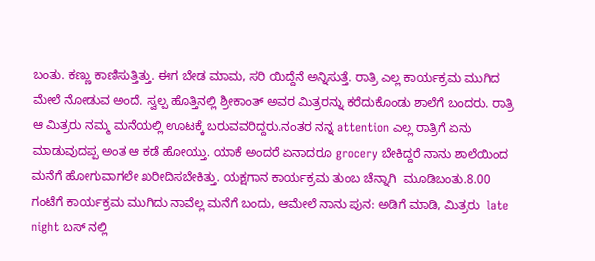ಬಂತು. ಕಣ್ಣು ಕಾಣಿಸುತ್ತಿತ್ತು. ಈಗ ಬೇಡ ಮಾಮ, ಸರಿ ಯಿದ್ದೆನೆ ಅನ್ನಿಸುತ್ತೆ. ರಾತ್ರಿ ಎಲ್ಲ ಕಾರ್ಯಕ್ರಮ ಮುಗಿದ ಮೇಲೆ ನೋಡುವ ಅಂದೆ. ಸ್ವಲ್ಪ ಹೊತ್ತಿನಲ್ಲಿ ಶ್ರೀಕಾಂತ್ ಅವರ ಮಿತ್ರರನ್ನು ಕರೆದುಕೊಂಡು ಶಾಲೆಗೆ ಬಂದರು. ರಾತ್ರಿ ಆ ಮಿತ್ರರು ನಮ್ಮ ಮನೆಯಲ್ಲಿ ಊಟಕ್ಕೆ ಬರುವವರಿದ್ದರು.ನಂತರ ನನ್ನ attention ಎಲ್ಲ ರಾತ್ರಿಗೆ ಏನು ಮಾಡುವುದಪ್ಪ ಅಂತ ಆ ಕಡೆ ಹೋಯ್ತು. ಯಾಕೆ ಅಂದರೆ ಏನಾದರೂ grocery ಬೇಕಿದ್ದರೆ ನಾನು ಶಾಲೆಯಿಂದ ಮನೆಗೆ ಹೋಗುವಾಗಲೇ ಖರೀದಿಸಬೇಕಿತ್ತು. ಯಕ್ಷಗಾನ ಕಾರ್ಯಕ್ರಮ ತುಂಬ ಚೆನ್ನಾಗಿ  ಮೂಡಿಬಂತು.8.00 ಗಂಟೆಗೆ ಕಾರ್ಯಕ್ರಮ ಮುಗಿದು ನಾವೆಲ್ಲ ಮನೆಗೆ ಬಂದು, ಆಮೇಲೆ ನಾನು ಪುನ: ಅಡಿಗೆ ಮಾಡಿ, ಮಿತ್ರರು  late night ಬಸ್ ನಲ್ಲಿ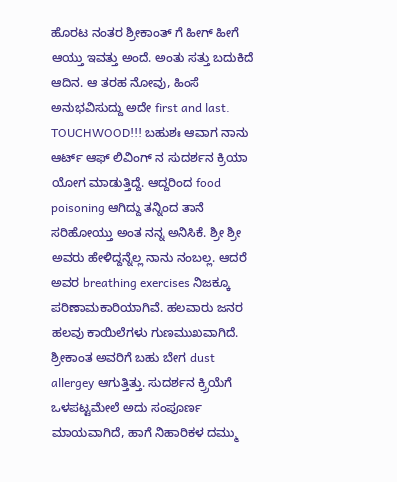ಹೊರಟ ನಂತರ ಶ್ರೀಕಾಂತ್ ಗೆ ಹೀಗ್ ಹೀಗೆ ಆಯ್ತು ಇವತ್ತು ಅಂದೆ. ಅಂತು ಸತ್ತು ಬದುಕಿದೆ ಆದಿನ. ಆ ತರಹ ನೋವು, ಹಿಂಸೆ ಅನುಭವಿಸುದ್ದು ಅದೇ first and last. TOUCHWOOD!!! ಬಹುಶಃ ಆವಾಗ ನಾನು ಆರ್ಟ್ ಆಫ್ ಲಿವಿಂಗ್ ನ ಸುದರ್ಶನ ಕ್ರಿಯಾ ಯೋಗ ಮಾಡುತ್ತಿದ್ದೆ. ಆದ್ದರಿಂದ food poisoning ಆಗಿದ್ದು ತನ್ನಿಂದ ತಾನೆ ಸರಿಹೋಯ್ತು ಅಂತ ನನ್ನ ಅನಿಸಿಕೆ. ಶ್ರೀ ಶ್ರೀ ಅವರು ಹೇಳಿದ್ದನ್ನೆಲ್ಲ ನಾನು ನಂಬಲ್ಲ. ಆದರೆ ಅವರ breathing exercises ನಿಜಕ್ಕೂ ಪರಿಣಾಮಕಾರಿಯಾಗಿವೆ. ಹಲವಾರು ಜನರ ಹಲವು ಕಾಯಿಲೆಗಳು ಗುಣಮುಖವಾಗಿದೆ. ಶ್ರೀಕಾಂತ ಅವರಿಗೆ ಬಹು ಬೇಗ dust allergey ಆಗುತ್ತಿತ್ತು. ಸುದರ್ಶನ ಕ್ರ್ರಿಯೆಗೆ ಒಳಪಟ್ಟಮೇಲೆ ಅದು ಸಂಪೂರ್ಣ ಮಾಯವಾಗಿದೆ, ಹಾಗೆ ನಿಹಾರಿಕಳ ದಮ್ಮು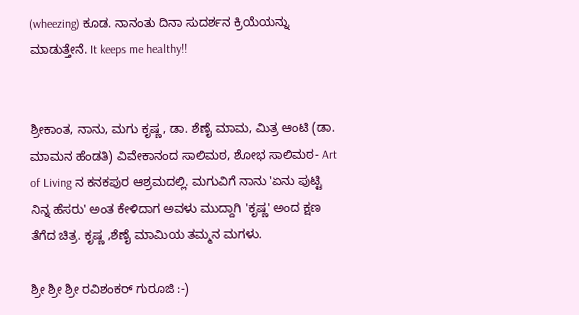(wheezing) ಕೂಡ. ನಾನಂತು ದಿನಾ ಸುದರ್ಶನ ಕ್ರಿಯೆಯನ್ನು ಮಾಡುತ್ತೇನೆ. It keeps me healthy!!


ಶ್ರೀಕಾಂತ, ನಾನು, ಮಗು ಕೃಷ್ಣ, ಡಾ. ಶೆಣೈ ಮಾಮ, ಮಿತ್ರ ಆಂಟಿ (ಡಾ. ಮಾಮನ ಹೆಂಡತಿ) ವಿವೇಕಾನಂದ ಸಾಲಿಮಠ, ಶೋಭ ಸಾಲಿಮಠ- Art of Living ನ ಕನಕಪುರ ಆಶ್ರಮದಲ್ಲಿ. ಮಗುವಿಗೆ ನಾನು 'ಏನು ಪುಟ್ಟಿ ನಿನ್ನ ಹೆಸರು' ಅಂತ ಕೇಳಿದಾಗ ಅವಳು ಮುದ್ದಾಗಿ 'ಕೃಷ್ಣ' ಅಂದ ಕ್ಷಣ ತೆಗೆದ ಚಿತ್ರ. ಕೃಷ್ಣ ,ಶೆಣೈ ಮಾಮಿಯ ತಮ್ಮನ ಮಗಳು.

ಶ್ರೀ ಶ್ರೀ ಶ್ರೀ ರವಿಶಂಕರ್ ಗುರೂಜಿ :-)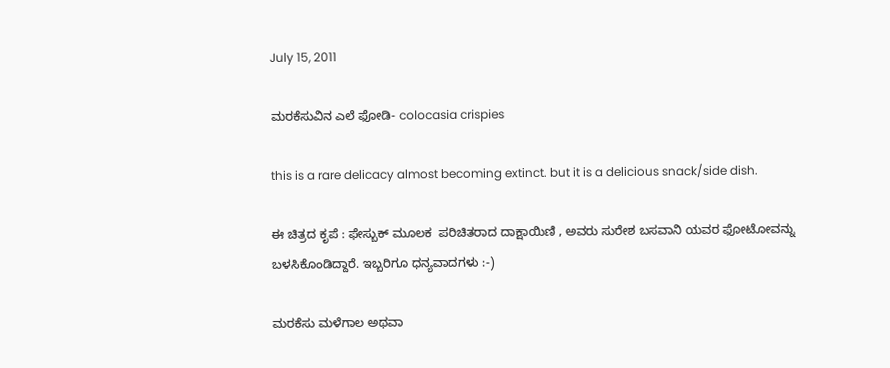July 15, 2011

ಮರಕೆಸುವಿನ ಎಲೆ ಫೋಡಿ- colocasia crispies

this is a rare delicacy almost becoming extinct. but it is a delicious snack/side dish.

ಈ ಚಿತ್ರದ ಕೃಪೆ : ಫೇಸ್ಬುಕ್ ಮೂಲಕ  ಪರಿಚಿತರಾದ ದಾಕ್ಷಾಯಿಣಿ , ಅವರು ಸುರೇಶ ಬಸವಾನಿ ಯವರ ಫೋಟೋವನ್ನು ಬಳಸಿಕೊಂಡಿದ್ದಾರೆ. ಇಬ್ಬರಿಗೂ ಧನ್ಯವಾದಗಳು :-)

ಮರಕೆಸು ಮಳೆಗಾಲ ಅಥವಾ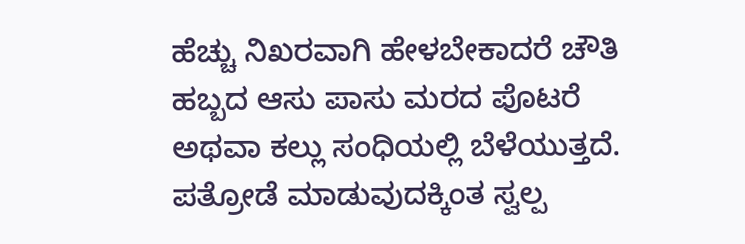ಹೆಚ್ಚು ನಿಖರವಾಗಿ ಹೇಳಬೇಕಾದರೆ ಚೌತಿ ಹಬ್ಬದ ಆಸು ಪಾಸು ಮರದ ಪೊಟರೆ ಅಥವಾ ಕಲ್ಲು ಸಂಧಿಯಲ್ಲಿ ಬೆಳೆಯುತ್ತದೆ. ಪತ್ರೋಡೆ ಮಾಡುವುದಕ್ಕಿಂತ ಸ್ವಲ್ಪ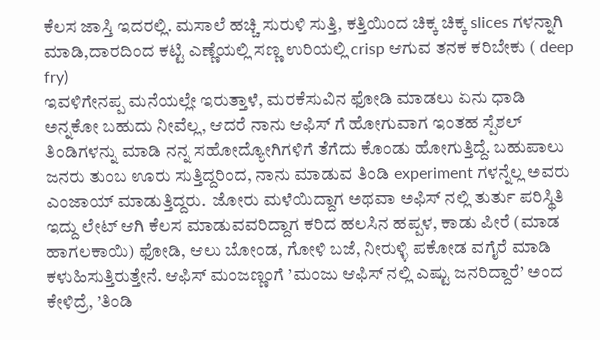ಕೆಲಸ ಜಾಸ್ತಿ ಇದರಲ್ಲಿ. ಮಸಾಲೆ ಹಚ್ಚಿ ಸುರುಳಿ ಸುತ್ತಿ, ಕತ್ತಿಯಿಂದ ಚಿಕ್ಕ ಚಿಕ್ಕ slices ಗಳನ್ನಾಗಿ ಮಾಡಿ,ದಾರದಿಂದ ಕಟ್ಟಿ ಎಣ್ಣೆಯಲ್ಲಿ ಸಣ್ಣ ಉರಿಯಲ್ಲಿ crisp ಆಗುವ ತನಕ ಕರಿಬೇಕು ( deep fry)
ಇವಳಿಗೇನಪ್ಪ ಮನೆಯಲ್ಲೇ ಇರುತ್ತಾಳೆ, ಮರಕೆಸುವಿನ ಫೋಡಿ ಮಾಡಲು ಏನು ಧಾಡಿ ಅನ್ನಕೋ ಬಹುದು ನೀವೆಲ್ಲ, ಆದರೆ ನಾನು ಆಫಿಸ್ ಗೆ ಹೋಗುವಾಗ ಇಂತಹ ಸ್ಪೆಶಲ್ ತಿಂಡಿಗಳನ್ನು ಮಾಡಿ ನನ್ನ ಸಹೋದ್ಯೋಗಿಗಳಿಗೆ ತೆಗೆದು ಕೊಂಡು ಹೋಗುತ್ತಿದ್ದೆ. ಬಹುಪಾಲು ಜನರು ತುಂಬ ಊರು ಸುತ್ತಿದ್ದರಿಂದ, ನಾನು ಮಾಡುವ ತಿಂಡಿ experiment ಗಳನ್ನೆಲ್ಲ ಅವರು ಎಂಜಾಯ್ ಮಾಡುತ್ತಿದ್ದರು.  ಜೋರು ಮಳೆಯಿದ್ದಾಗ ಅಥವಾ ಅಫಿಸ್ ನಲ್ಲಿ ತುರ್ತು ಪರಿಸ್ಥಿತಿ ಇದ್ದು ಲೇಟ್ ಆಗಿ ಕೆಲಸ ಮಾಡುವವರಿದ್ದಾಗ ಕರಿದ ಹಲಸಿನ ಹಪ್ಪಳ, ಕಾಡು ಪೀರೆ (ಮಾಡ ಹಾಗಲಕಾಯಿ) ಫೋಡಿ, ಆಲು ಬೋಂಡ, ಗೋಳಿ ಬಜೆ, ನೀರುಳ್ಳಿ ಪಕೋಡ ವಗೈರೆ ಮಾಡಿ ಕಳುಹಿಸುತ್ತಿರುತ್ತೇನೆ. ಆಫಿಸ್ ಮಂಜಣ್ಣಂಗೆ ’ಮಂಜು ಆಫಿಸ್ ನಲ್ಲಿ ಎಷ್ಟು ಜನರಿದ್ದಾರೆ’ ಅಂದ ಕೇಳಿದ್ರೆ, ’ತಿಂಡಿ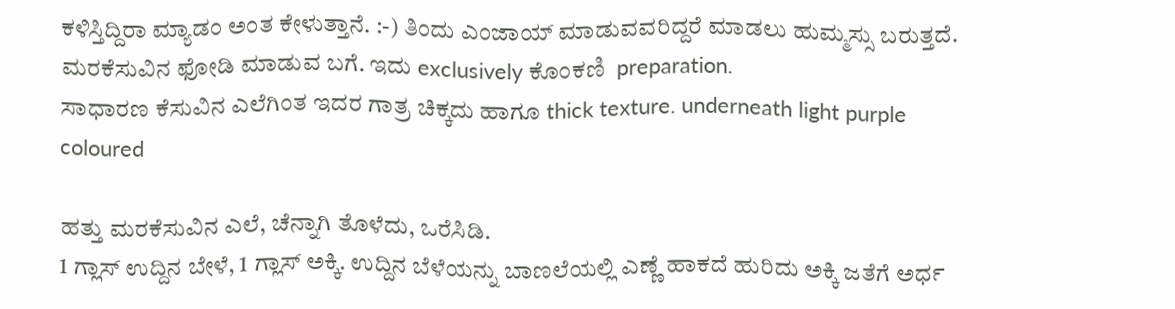ಕಳಿಸ್ತಿದ್ದಿರಾ ಮ್ಯಾಡಂ ಅಂತ ಕೇಳುತ್ತಾನೆ. :-) ತಿಂದು ಎಂಜಾಯ್ ಮಾಡುವವರಿದ್ದರೆ ಮಾಡಲು ಹುಮ್ಮಸ್ಸು ಬರುತ್ತದೆ.
ಮರಕೆಸುವಿನ ಫೋಡಿ ಮಾಡುವ ಬಗೆ. ಇದು exclusively ಕೊಂಕಣಿ  preparation.
ಸಾಧಾರಣ ಕೆಸುವಿನ ಎಲೆಗಿಂತ ಇದರ ಗಾತ್ರ ಚಿಕ್ಕದು ಹಾಗೂ thick texture. underneath light purple coloured

ಹತ್ತು ಮರಕೆಸುವಿನ ಎಲೆ, ಚೆನ್ನಾಗಿ ತೊಳೆದು, ಒರೆಸಿಡಿ.
1 ಗ್ಲಾಸ್ ಉದ್ದಿನ ಬೇಳೆ, 1 ಗ್ಲಾಸ್ ಅಕ್ಕಿ. ಉದ್ದಿನ ಬೆಳೆಯನ್ನು ಬಾಣಲೆಯಲ್ಲಿ ಎಣ್ಣೆ ಹಾಕದೆ ಹುರಿದು ಅಕ್ಕಿ ಜತೆಗೆ ಅರ್ಧ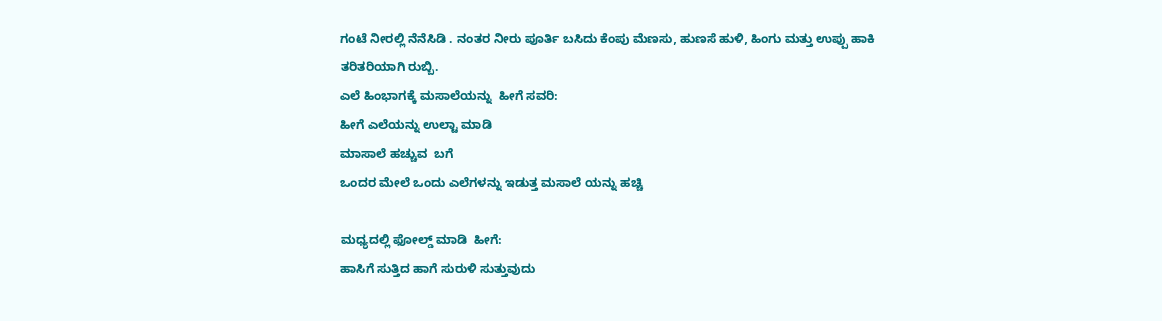ಗಂಟೆ ನೀರಲ್ಲಿ ನೆನೆಸಿಡಿ . ನಂತರ ನೀರು ಪೂರ್ತಿ ಬಸಿದು ಕೆಂಪು ಮೆಣಸು, ಹುಣಸೆ ಹುಳಿ, ಹಿಂಗು ಮತ್ತು ಉಪ್ಪು ಹಾಕಿ ತರಿತರಿಯಾಗಿ ರುಬ್ಬಿ.
ಎಲೆ ಹಿಂಭಾಗಕ್ಕೆ ಮಸಾಲೆಯನ್ನು  ಹೀಗೆ ಸವರಿ:
ಹೀಗೆ ಎಲೆಯನ್ನು ಉಲ್ಟಾ ಮಾಡಿ
ಮಾಸಾಲೆ ಹಚ್ಚುವ  ಬಗೆ
ಒಂದರ ಮೇಲೆ ಒಂದು ಎಲೆಗಳನ್ನು ಇಡುತ್ತ ಮಸಾಲೆ ಯನ್ನು ಹಚ್ಚಿ

ಮಧ್ಯದಲ್ಲಿ ಫೋಲ್ಡ್ ಮಾಡಿ  ಹೀಗೆ:
ಹಾಸಿಗೆ ಸುತ್ತಿದ ಹಾಗೆ ಸುರುಳಿ ಸುತ್ತುವುದು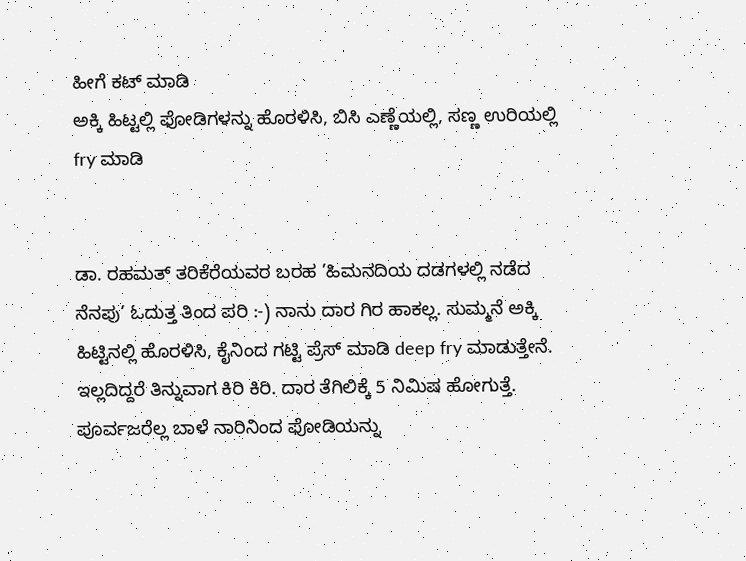ಹೀಗೆ ಕಟ್ ಮಾಡಿ
ಅಕ್ಕಿ ಹಿಟ್ಟಲ್ಲಿ ಫೋಡಿಗಳನ್ನು ಹೊರಳಿಸಿ, ಬಿಸಿ ಎಣ್ಣೆಯಲ್ಲಿ, ಸಣ್ಣ ಉರಿಯಲ್ಲಿ  fry ಮಾಡಿ


ಡಾ. ರಹಮತ್ ತರಿಕೆರೆಯವರ ಬರಹ ’ಹಿಮನದಿಯ ದಡಗಳಲ್ಲಿ ನಡೆದ ನೆನಪು’ ಓದುತ್ತ ತಿಂದ ಪರಿ :-) ನಾನು ದಾರ ಗಿರ ಹಾಕಲ್ಲ. ಸುಮ್ಮನೆ ಅಕ್ಕಿ ಹಿಟ್ಟಿನಲ್ಲಿ ಹೊರಳಿಸಿ, ಕೈನಿಂದ ಗಟ್ಟಿ ಪ್ರೆಸ್ ಮಾಡಿ deep fry ಮಾಡುತ್ತೇನೆ. ಇಲ್ಲದಿದ್ದರೆ ತಿನ್ನುವಾಗ ಕಿರಿ ಕಿರಿ. ದಾರ ತೆಗಿಲಿಕ್ಕೆ 5 ನಿಮಿಷ ಹೋಗುತ್ತೆ. ಪೂರ್ವಜರೆಲ್ಲ ಬಾಳೆ ನಾರಿನಿಂದ ಫೋಡಿಯನ್ನು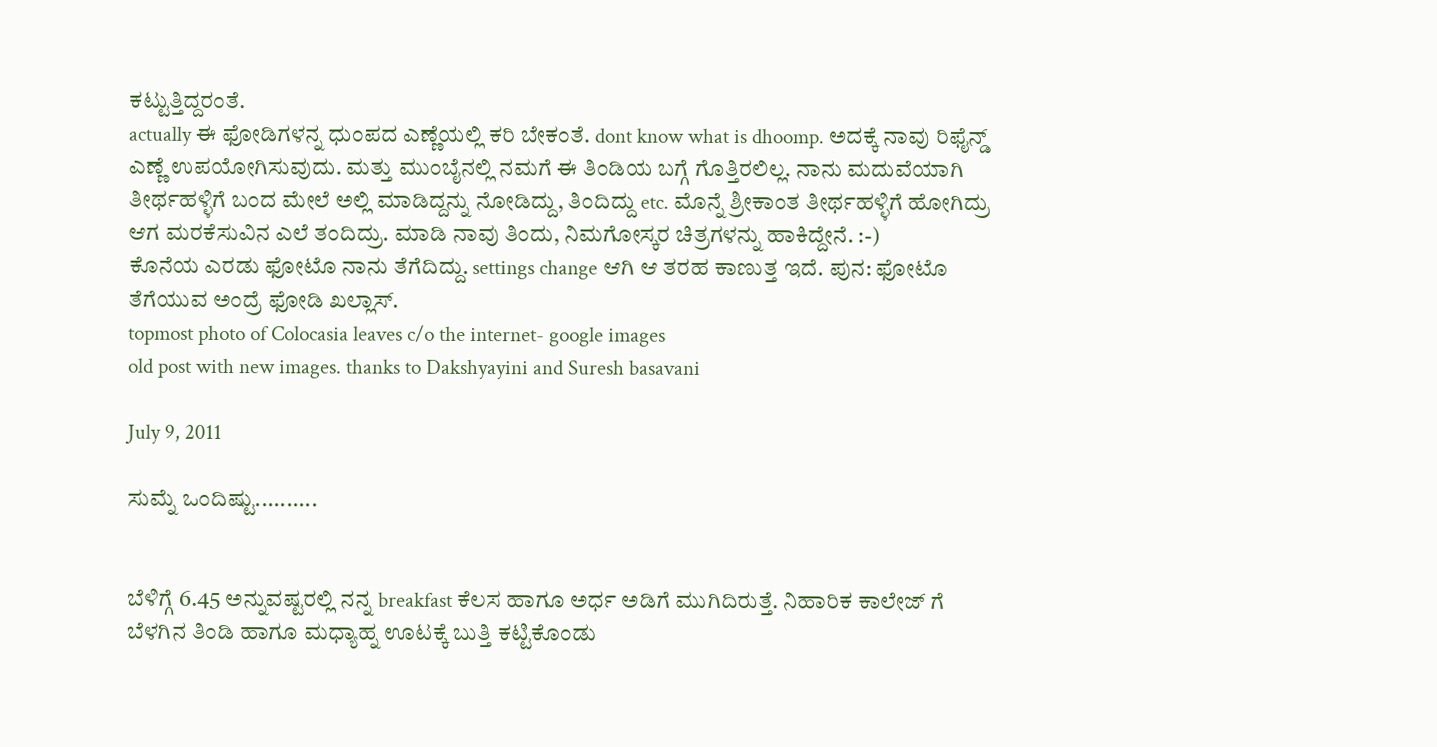ಕಟ್ಟುತ್ತಿದ್ದರಂತೆ.
actually ಈ ಫೋಡಿಗಳನ್ನ ಧುಂಪದ ಎಣ್ಣೆಯಲ್ಲಿ ಕರಿ ಬೇಕಂತೆ. dont know what is dhoomp. ಅದಕ್ಕೆ ನಾವು ರಿಫೈನ್ಡ್ ಎಣ್ಣೆ ಉಪಯೋಗಿಸುವುದು. ಮತ್ತು ಮುಂಬೈನಲ್ಲಿ ನಮಗೆ ಈ ತಿಂಡಿಯ ಬಗ್ಗೆ ಗೊತ್ತಿರಲಿಲ್ಲ. ನಾನು ಮದುವೆಯಾಗಿ ತೀರ್ಥಹಳ್ಳಿಗೆ ಬಂದ ಮೇಲೆ ಅಲ್ಲಿ ಮಾಡಿದ್ದನ್ನು ನೋಡಿದ್ದು, ತಿಂದಿದ್ದು etc. ಮೊನ್ನೆ ಶ್ರೀಕಾಂತ ತೀರ್ಥಹಳ್ಳಿಗೆ ಹೋಗಿದ್ರು ಆಗ ಮರಕೆಸುವಿನ ಎಲೆ ತಂದಿದ್ರು. ಮಾಡಿ ನಾವು ತಿಂದು, ನಿಮಗೋಸ್ಕರ ಚಿತ್ರಗಳನ್ನು ಹಾಕಿದ್ದೇನೆ. :-)
ಕೊನೆಯ ಎರಡು ಫೋಟೊ ನಾನು ತೆಗೆದಿದ್ದು. settings change ಆಗಿ ಆ ತರಹ ಕಾಣುತ್ತ ಇದೆ. ಪುನ: ಫೋಟೊ ತೆಗೆಯುವ ಅಂದ್ರೆ ಫೋಡಿ ಖಲ್ಲಾಸ್.
topmost photo of Colocasia leaves c/o the internet- google images
old post with new images. thanks to Dakshyayini and Suresh basavani

July 9, 2011

ಸುಮ್ನೆ ಒಂದಿಷ್ಟು..........


ಬೆಳಿಗ್ಗೆ 6.45 ಅನ್ನುವಷ್ಟರಲ್ಲಿ ನನ್ನ breakfast ಕೆಲಸ ಹಾಗೂ ಅರ್ಧ ಅಡಿಗೆ ಮುಗಿದಿರುತ್ತೆ. ನಿಹಾರಿಕ ಕಾಲೇಜ್ ಗೆ ಬೆಳಗಿನ ತಿಂಡಿ ಹಾಗೂ ಮಧ್ಯಾಹ್ನ ಊಟಕ್ಕೆ ಬುತ್ತಿ ಕಟ್ಟಿಕೊಂಡು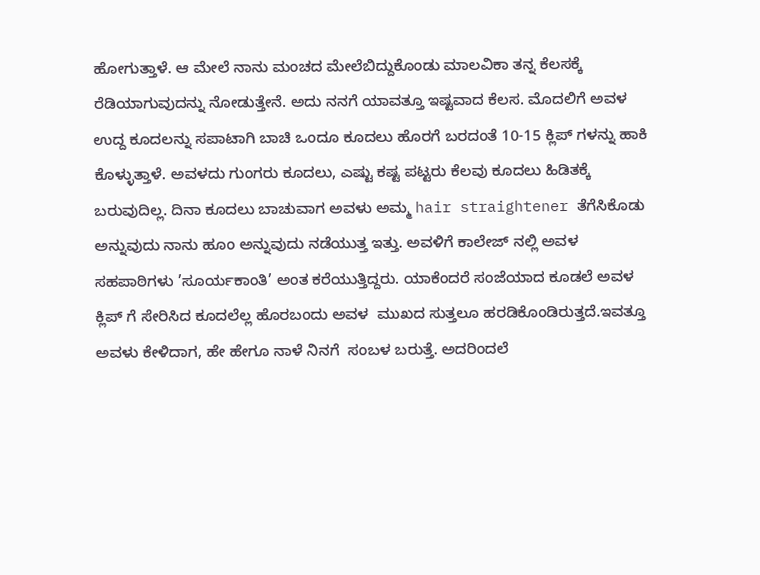ಹೋಗುತ್ತಾಳೆ. ಆ ಮೇಲೆ ನಾನು ಮಂಚದ ಮೇಲೆಬಿದ್ದುಕೊಂಡು ಮಾಲವಿಕಾ ತನ್ನ ಕೆಲಸಕ್ಕೆ ರೆಡಿಯಾಗುವುದನ್ನು ನೋಡುತ್ತೇನೆ. ಅದು ನನಗೆ ಯಾವತ್ತೂ ಇಷ್ಟವಾದ ಕೆಲಸ. ಮೊದಲಿಗೆ ಅವಳ ಉದ್ದ ಕೂದಲನ್ನು ಸಪಾಟಾಗಿ ಬಾಚಿ ಒಂದೂ ಕೂದಲು ಹೊರಗೆ ಬರದಂತೆ 10-15 ಕ್ಲಿಪ್ ಗಳನ್ನು ಹಾಕಿ ಕೊಳ್ಳುತ್ತಾಳೆ. ಅವಳದು ಗುಂಗರು ಕೂದಲು, ಎಷ್ಟು ಕಷ್ಟ ಪಟ್ಟರು ಕೆಲವು ಕೂದಲು ಹಿಡಿತಕ್ಕೆ ಬರುವುದಿಲ್ಲ. ದಿನಾ ಕೂದಲು ಬಾಚುವಾಗ ಅವಳು ಅಮ್ಮ hair straightener ತೆಗೆಸಿಕೊಡು ಅನ್ನುವುದು ನಾನು ಹೂಂ ಅನ್ನುವುದು ನಡೆಯುತ್ತ ಇತ್ತು. ಅವಳಿಗೆ ಕಾಲೇಜ್ ನಲ್ಲಿ ಅವಳ ಸಹಪಾಠಿಗಳು ’ಸೂರ್ಯಕಾಂತಿ’ ಅಂತ ಕರೆಯುತ್ತಿದ್ದರು. ಯಾಕೆಂದರೆ ಸಂಜೆಯಾದ ಕೂಡಲೆ ಅವಳ ಕ್ಲಿಪ್ ಗೆ ಸೇರಿಸಿದ ಕೂದಲೆಲ್ಲ ಹೊರಬಂದು ಅವಳ  ಮುಖದ ಸುತ್ತಲೂ ಹರಡಿಕೊಂಡಿರುತ್ತದೆ.ಇವತ್ತೂ ಅವಳು ಕೇಳಿದಾಗ, ಹೇ ಹೇಗೂ ನಾಳೆ ನಿನಗೆ  ಸಂಬಳ ಬರುತ್ತೆ. ಅದರಿಂದಲೆ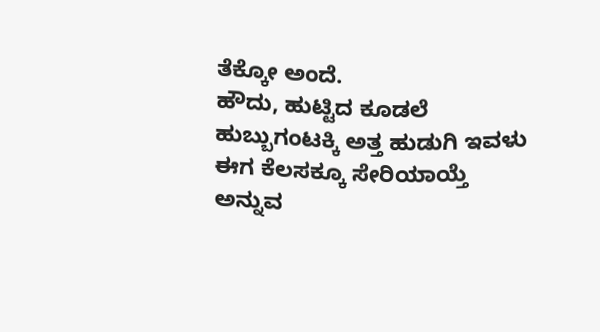ತೆಕ್ಕೋ ಅಂದೆ.
ಹೌದು, ಹುಟ್ಟಿದ ಕೂಡಲೆ ಹುಬ್ಬುಗಂಟಕ್ಕಿ ಅತ್ತ ಹುಡುಗಿ ಇವಳು ಈಗ ಕೆಲಸಕ್ಕೂ ಸೇರಿಯಾಯ್ತೆ ಅನ್ನುವ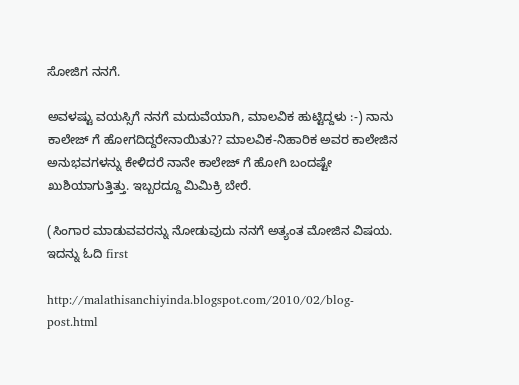ಸೋಜಿಗ ನನಗೆ.

ಅವಳಷ್ಟು ವಯಸ್ಸಿಗೆ ನನಗೆ ಮದುವೆಯಾಗಿ, ಮಾಲವಿಕ ಹುಟ್ಟಿದ್ದಳು :-) ನಾನು ಕಾಲೇಜ್ ಗೆ ಹೋಗದಿದ್ದರೇನಾಯಿತು?? ಮಾಲವಿಕ-ನಿಹಾರಿಕ ಅವರ ಕಾಲೇಜಿನ ಅನುಭವಗಳನ್ನು ಕೇಳಿದರೆ ನಾನೇ ಕಾಲೇಜ್ ಗೆ ಹೋಗಿ ಬಂದಷ್ಟೇ ಖುಶಿಯಾಗುತ್ತಿತ್ತು. ಇಬ್ಬರದ್ದೂ ಮಿಮಿಕ್ರಿ ಬೇರೆ.

(ಸಿಂಗಾರ ಮಾಡುವವರನ್ನು ನೋಡುವುದು ನನಗೆ ಅತ್ಯಂತ ಮೋಜಿನ ವಿಷಯ. ಇದನ್ನು ಓದಿ first

http://malathisanchiyinda.blogspot.com/2010/02/blog-post.html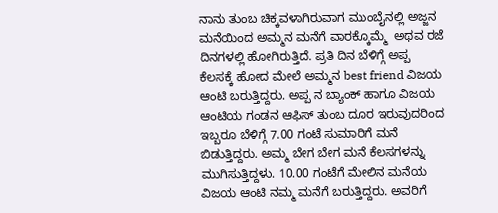ನಾನು ತುಂಬ ಚಿಕ್ಕವಳಾಗಿರುವಾಗ ಮುಂಬೈನಲ್ಲಿ ಅಜ್ಜನ ಮನೆಯಿಂದ ಅಮ್ಮನ ಮನೆಗೆ ವಾರಕ್ಕೊಮ್ಮೆ  ಅಥವ ರಜೆ ದಿನಗಳಲ್ಲಿ ಹೋಗಿರುತ್ತಿದೆ. ಪ್ರತಿ ದಿನ ಬೆಳಿಗ್ಗೆ ಅಪ್ಪ ಕೆಲಸಕ್ಕೆ ಹೋದ ಮೇಲೆ ಅಮ್ಮನ best friend ವಿಜಯ ಆಂಟಿ ಬರುತ್ತಿದ್ದರು. ಅಪ್ಪ ನ ಬ್ಯಾಂಕ್ ಹಾಗೂ ವಿಜಯ ಆಂಟಿಯ ಗಂಡನ ಆಫಿಸ್ ತುಂಬ ದೂರ ಇರುವುದರಿಂದ ಇಬ್ಬರೂ ಬೆಳಿಗ್ಗೆ 7.00 ಗಂಟೆ ಸುಮಾರಿಗೆ ಮನೆ ಬಿಡುತ್ತಿದ್ದರು. ಅಮ್ಮ ಬೇಗ ಬೇಗ ಮನೆ ಕೆಲಸಗಳನ್ನು ಮುಗಿಸುತ್ತಿದ್ದಳು. 10.00 ಗಂಟೆಗೆ ಮೇಲಿನ ಮನೆಯ ವಿಜಯ ಆಂಟಿ ನಮ್ಮ ಮನೆಗೆ ಬರುತ್ತಿದ್ದರು. ಅವರಿಗೆ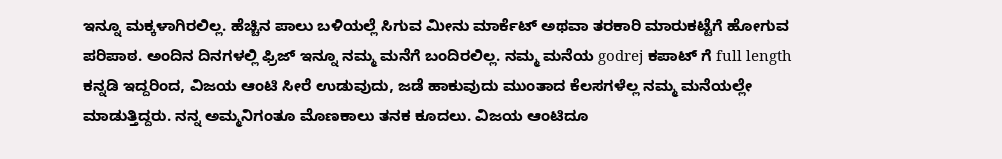ಇನ್ನೂ ಮಕ್ಕಳಾಗಿರಲಿಲ್ಲ. ಹೆಚ್ಚಿನ ಪಾಲು ಬಳಿಯಲ್ಲೆ ಸಿಗುವ ಮೀನು ಮಾರ್ಕೆಟ್ ಅಥವಾ ತರಕಾರಿ ಮಾರುಕಟ್ಟೆಗೆ ಹೋಗುವ ಪರಿಪಾಠ. ಅಂದಿನ ದಿನಗಳಲ್ಲಿ ಫ್ರಿಜ್ ಇನ್ನೂ ನಮ್ಮ ಮನೆಗೆ ಬಂದಿರಲಿಲ್ಲ. ನಮ್ಮ ಮನೆಯ godrej ಕಪಾಟ್ ಗೆ full length  ಕನ್ನಡಿ ಇದ್ದರಿಂದ, ವಿಜಯ ಆಂಟಿ ಸೀರೆ ಉಡುವುದು, ಜಡೆ ಹಾಕುವುದು ಮುಂತಾದ ಕೆಲಸಗಳೆಲ್ಲ ನಮ್ಮ ಮನೆಯಲ್ಲೇ ಮಾಡುತ್ತಿದ್ದರು. ನನ್ನ ಅಮ್ಮನಿಗಂತೂ ಮೊಣಕಾಲು ತನಕ ಕೂದಲು. ವಿಜಯ ಆಂಟಿದೂ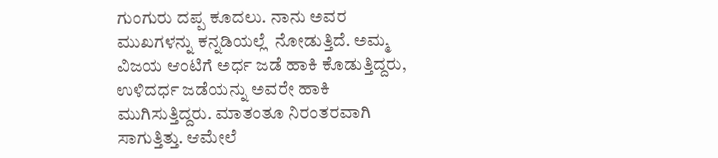ಗುಂಗುರು ದಪ್ಪ ಕೂದಲು. ನಾನು ಅವರ ಮುಖಗಳನ್ನು ಕನ್ನಡಿಯಲ್ಲೆ  ನೋಡುತ್ತಿದೆ. ಅಮ್ಮ ವಿಜಯ ಆಂಟಿಗೆ ಅರ್ಧ ಜಡೆ ಹಾಕಿ ಕೊಡುತ್ತಿದ್ದರು, ಉಳಿದರ್ಧ ಜಡೆಯನ್ನು ಅವರೇ ಹಾಕಿ ಮುಗಿಸುತ್ತಿದ್ದರು. ಮಾತಂತೂ ನಿರಂತರವಾಗಿ ಸಾಗುತ್ತಿತ್ತು. ಆಮೇಲೆ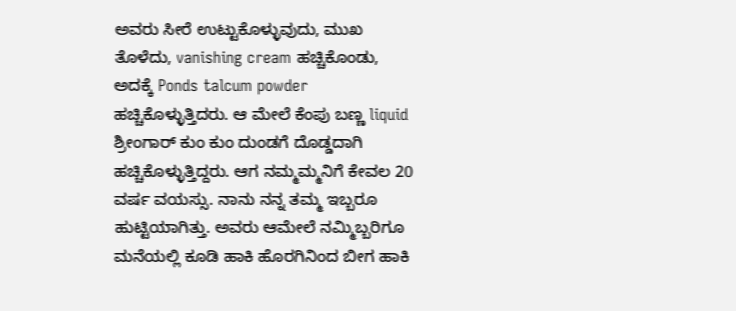ಅವರು ಸೀರೆ ಉಟ್ಟುಕೊಳ್ಳುವುದು, ಮುಖ ತೊಳೆದು, vanishing cream ಹಚ್ಚಿಕೊಂಡು, ಅದಕ್ಕೆ Ponds talcum powder ಹಚ್ಚಿಕೊಳ್ಳುತ್ತಿದರು. ಆ ಮೇಲೆ ಕೆಂಪು ಬಣ್ಣ liquid ಶ್ರೀಂಗಾರ್ ಕುಂ ಕುಂ ದುಂಡಗೆ ದೊಡ್ಡದಾಗಿ ಹಚ್ಚಿಕೊಳ್ಳುತ್ತಿದ್ದರು. ಆಗ ನಮ್ಮಮ್ಮನಿಗೆ ಕೇವಲ 20 ವರ್ಷ ವಯಸ್ಸು. ನಾನು ನನ್ನ ತಮ್ಮ ಇಬ್ಬರೂ ಹುಟ್ಟಿಯಾಗಿತ್ತು. ಅವರು ಆಮೇಲೆ ನಮ್ಮಿಬ್ಬರಿಗೂ ಮನೆಯಲ್ಲಿ ಕೂಡಿ ಹಾಕಿ ಹೊರಗಿನಿಂದ ಬೀಗ ಹಾಕಿ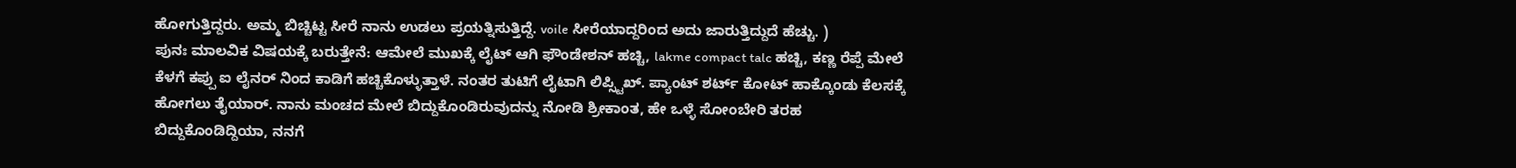ಹೋಗುತ್ತಿದ್ದರು. ಅಮ್ಮ ಬಿಚ್ಚಿಟ್ಟ ಸೀರೆ ನಾನು ಉಡಲು ಪ್ರಯತ್ನಿಸುತ್ತಿದ್ದೆ. voile ಸೀರೆಯಾದ್ದರಿಂದ ಅದು ಜಾರುತ್ತಿದ್ದುದೆ ಹೆಚ್ಚು. )
ಪುನಃ ಮಾಲವಿಕ ವಿಷಯಕ್ಕೆ ಬರುತ್ತೇನೆ: ಆಮೇಲೆ ಮುಖಕ್ಕೆ ಲೈಟ್ ಆಗಿ ಫೌಂಡೇಶನ್ ಹಚ್ಚಿ, lakme compact talc ಹಚ್ಚಿ, ಕಣ್ಣ ರೆಪ್ಪೆ ಮೇಲೆ ಕೆಳಗೆ ಕಪ್ಪು ಐ ಲೈನರ್ ನಿಂದ ಕಾಡಿಗೆ ಹಚ್ಚಿಕೊಳ್ಳುತ್ತಾಳೆ. ನಂತರ ತುಟಿಗೆ ಲೈಟಾಗಿ ಲಿಪ್ಸ್ಟಿಖ್. ಪ್ಯಾಂಟ್ ಶರ್ಟ್ ಕೋಟ್ ಹಾಕ್ಕೊಂಡು ಕೆಲಸಕ್ಕೆ ಹೋಗಲು ತೈಯಾರ್. ನಾನು ಮಂಚದ ಮೇಲೆ ಬಿದ್ದುಕೊಂಡಿರುವುದನ್ನು ನೋಡಿ ಶ್ರೀಕಾಂತ, ಹೇ ಒಳ್ಳೆ ಸೋಂಬೇರಿ ತರಹ ಬಿದ್ದುಕೊಂಡಿದ್ದಿಯಾ, ನನಗೆ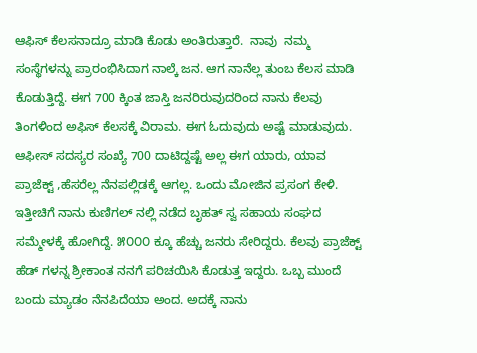ಆಫಿಸ್ ಕೆಲಸನಾದ್ರೂ ಮಾಡಿ ಕೊಡು ಅಂತಿರುತ್ತಾರೆ.  ನಾವು  ನಮ್ಮ ಸಂಸ್ಥೆಗಳನ್ನು ಪ್ರಾರಂಭಿಸಿದಾಗ ನಾಲ್ಕೆ ಜನ. ಆಗ ನಾನೆಲ್ಲ ತುಂಬ ಕೆಲಸ ಮಾಡಿ ಕೊಡುತ್ತಿದ್ದೆ. ಈಗ 700 ಕ್ಕಿಂತ ಜಾಸ್ತಿ ಜನರಿರುವುದರಿಂದ ನಾನು ಕೆಲವು ತಿಂಗಳಿಂದ ಅಫಿಸ್ ಕೆಲಸಕ್ಕೆ ವಿರಾಮ. ಈಗ ಓದುವುದು ಅಷ್ಟೆ ಮಾಡುವುದು.
ಆಫೀಸ್ ಸದಸ್ಯರ ಸಂಖ್ಯೆ 700 ದಾಟಿದ್ದಷ್ಟೆ ಅಲ್ಲ ಈಗ ಯಾರು, ಯಾವ ಪ್ರಾಜೆಕ್ಟ್ ,ಹೆಸರೆಲ್ಲ ನೆನಪಲ್ಲಿಡಕ್ಕೆ ಆಗಲ್ಲ. ಒಂದು ಮೋಜಿನ ಪ್ರಸಂಗ ಕೇಳಿ. ಇತ್ತೀಚಿಗೆ ನಾನು ಕುಣಿಗಲ್ ನಲ್ಲಿ ನಡೆದ ಬೃಹತ್ ಸ್ವ ಸಹಾಯ ಸಂಘದ ಸಮ್ಮೇಳಕ್ಕೆ ಹೋಗಿದ್ದೆ. ೫೦೦೦ ಕ್ಕೂ ಹೆಚ್ಚು ಜನರು ಸೇರಿದ್ದರು. ಕೆಲವು ಪ್ರಾಜೆಕ್ಟ್ ಹೆಡ್ ಗಳನ್ನ ಶ್ರೀಕಾಂತ ನನಗೆ ಪರಿಚಯಿಸಿ ಕೊಡುತ್ತ ಇದ್ದರು. ಒಬ್ಬ ಮುಂದೆ ಬಂದು ಮ್ಯಾಡಂ ನೆನಪಿದೆಯಾ ಅಂದ. ಅದಕ್ಕೆ ನಾನು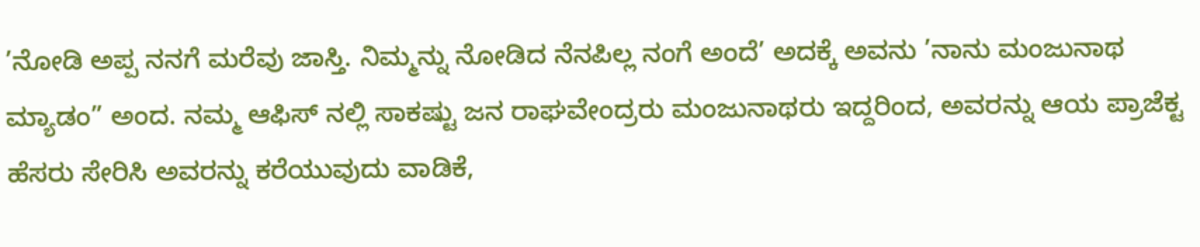’ನೋಡಿ ಅಪ್ಪ ನನಗೆ ಮರೆವು ಜಾಸ್ತಿ. ನಿಮ್ಮನ್ನು ನೋಡಿದ ನೆನಪಿಲ್ಲ ನಂಗೆ ಅಂದೆ’ ಅದಕ್ಕೆ ಅವನು ’ನಾನು ಮಂಜುನಾಥ ಮ್ಯಾಡಂ” ಅಂದ. ನಮ್ಮ ಆಫಿಸ್ ನಲ್ಲಿ ಸಾಕಷ್ಟು ಜನ ರಾಘವೇಂದ್ರರು ಮಂಜುನಾಥರು ಇದ್ದರಿಂದ, ಅವರನ್ನು ಆಯ ಪ್ರಾಜೆಕ್ಟ ಹೆಸರು ಸೇರಿಸಿ ಅವರನ್ನು ಕರೆಯುವುದು ವಾಡಿಕೆ,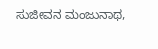ಸುಜೀವನ ಮಂಜುನಾಥ,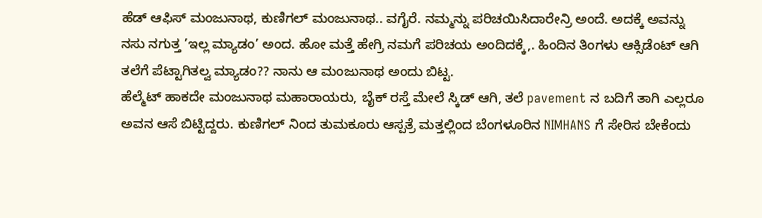ಹೆಡ್ ಆಫಿಸ್ ಮಂಜುನಾಥ, ಕುಣಿಗಲ್ ಮಂಜುನಾಥ.. ವಗೈರೆ. ನಮ್ಮನ್ನು ಪರಿಚಯಿಸಿದಾರೇನ್ರಿ ಅಂದೆ. ಅದಕ್ಕೆ ಅವನ್ನು ನಸು ನಗುತ್ತ ’ಇಲ್ಲ ಮ್ಯಾಡಂ’ ಅಂದ. ಹೋ ಮತ್ತೆ ಹೇಗ್ರಿ ನಮಗೆ ಪರಿಚಯ ಅಂದಿದಕ್ಕೆ,. ಹಿಂದಿನ ತಿಂಗಳು ಆಕ್ಸಿಡೆಂಟ್ ಆಗಿ ತಲೆಗೆ ಪೆಟ್ಟಾಗಿತಲ್ವ ಮ್ಯಾಡಂ?? ನಾನು ಆ ಮಂಜುನಾಥ ಅಂದು ಬಿಟ್ಟ.
ಹೆಲ್ಮೆಟ್ ಹಾಕದೇ ಮಂಜುನಾಥ ಮಹಾರಾಯರು, ಬೈಕ್ ರಸ್ತೆ ಮೇಲೆ ಸ್ಕಿಡ್ ಆಗಿ, ತಲೆ pavement ನ ಬದಿಗೆ ತಾಗಿ ಎಲ್ಲರೂ ಅವನ ಆಸೆ ಬಿಟ್ಟಿದ್ದರು. ಕುಣಿಗಲ್ ನಿಂದ ತುಮಕೂರು ಆಸ್ಪತ್ರೆ ಮತ್ತಲ್ಲಿಂದ ಬೆಂಗಳೂರಿನ NIMHANS ಗೆ ಸೇರಿಸ ಬೇಕೆಂದು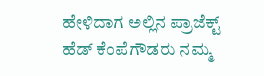ಹೇಳಿದಾಗ ಅಲ್ಲಿನ ಪ್ರಾಜೆಕ್ಟ್ ಹೆಡ್ ಕೆಂಪೆಗೌಡರು ನಮ್ಮ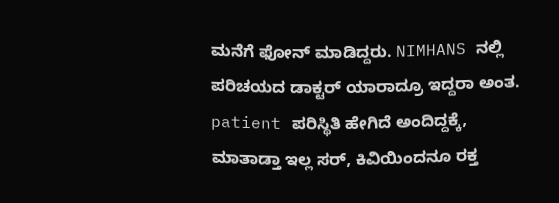ಮನೆಗೆ ಫೋನ್ ಮಾಡಿದ್ದರು. NIMHANS ನಲ್ಲಿ ಪರಿಚಯದ ಡಾಕ್ಟರ್ ಯಾರಾದ್ರೂ ಇದ್ದರಾ ಅಂತ. patient ಪರಿಸ್ಥಿತಿ ಹೇಗಿದೆ ಅಂದಿದ್ದಕ್ಕೆ, ಮಾತಾಡ್ತಾ ಇಲ್ಲ ಸರ್, ಕಿವಿಯಿಂದನೂ ರಕ್ತ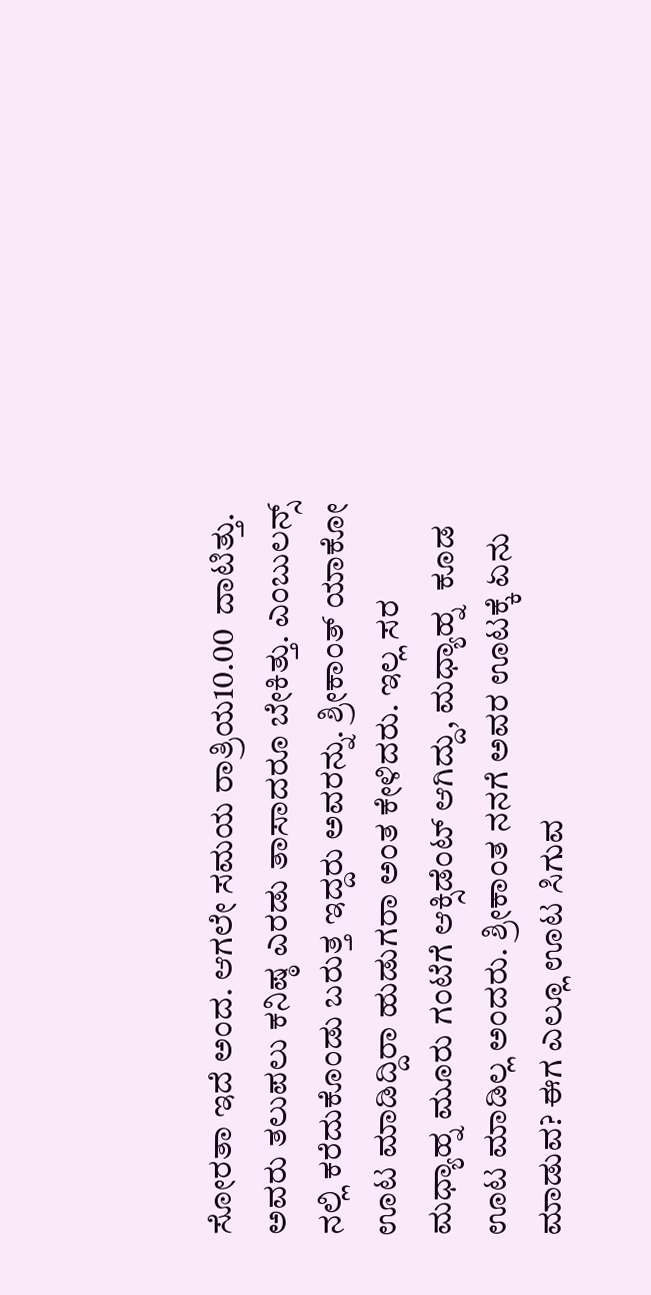ಸೋರತಾ ಇದೆ ಅಂದ. ಆಗಲೇ ಸಮಯ ರಾತ್ರಿಯ10.00  ದಾಟಿತ್ತು. ಅವರು ತಲುಪಲು ಕನಿಷ್ಠ ಎರಡು ತಾಸಾದರೂ ಬೇಕಿತ್ತು. ಎಂಬುಲನ್ಸ್ ನಲ್ಲಿ ಕರೆದುಕೊಂಡು ಬರುತ್ತ ಇದ್ದರು ಅವರನ್ನು. ಶ್ರೀಕಾಂತ್ ಯಾಕೋ ಊಟ ಮಾಡಿದ್ದಿರಾ ಹುಡುಗರಾ ಅಂತ ಕೇಳಿದರು. ಇಲ್ಲ ಸರ ಮಧ್ಯಾಹ್ನ ಮೂರು ಗಂಟೆಗೆ ಆಕ್ಸಿಡೆಂಟ್ ಆಗಿದ್ದು, ಮಧ್ಯಾಹ್ನ  ಕೂಡ ಊಟ ಮಾಡಿಲ್ಲ ಅಂದರು. ಶ್ರೀಕಾಂತ ನನಗೆ ಅವರ ಊಟಕ್ಕೆ ಏನು ಮಾಡುವ? ಈಗ ಎಲ್ಲೂ ಊಟ ಸಿಗುವ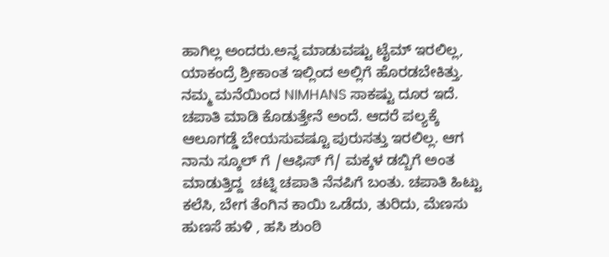ಹಾಗಿಲ್ಲ ಅಂದರು.ಅನ್ನ ಮಾಡುವಷ್ಟು ಟೈಮ್ ಇರಲಿಲ್ಲ, ಯಾಕಂದ್ರೆ ಶ್ರೀಕಾಂತ ಇಲ್ಲಿಂದ ಅಲ್ಲಿಗೆ ಹೊರಡಬೇಕಿತ್ತು. ನಮ್ಮ ಮನೆಯಿಂದ NIMHANS ಸಾಕಷ್ಟು ದೂರ ಇದೆ. ಚಪಾತಿ ಮಾಡಿ ಕೊಡುತ್ತೇನೆ ಅಂದೆ. ಆದರೆ ಪಲ್ಯಕ್ಕೆ ಆಲೂಗಡ್ಡೆ ಬೇಯಸುವಷ್ಟೂ ಪುರುಸತ್ತು ಇರಲಿಲ್ಲ. ಆಗ ನಾನು ಸ್ಕೂಲ್ ಗೆ /ಆಫಿಸ್ ಗೆ/ ಮಕ್ಕಳ ಡಬ್ಬಿಗೆ ಅಂತ ಮಾಡುತ್ತಿದ್ದ  ಚಟ್ನಿ ಚಪಾತಿ ನೆನಪಿಗೆ ಬಂತು. ಚಪಾತಿ ಹಿಟ್ಟು ಕಲೆಸಿ, ಬೇಗ ತೆಂಗಿನ ಕಾಯಿ ಒಡೆದು, ತುರಿದು, ಮೆಣಸು ಹುಣಸೆ ಹುಳಿ , ಹಸಿ ಶುಂಠಿ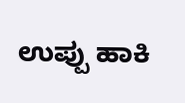ಉಪ್ಪು ಹಾಕಿ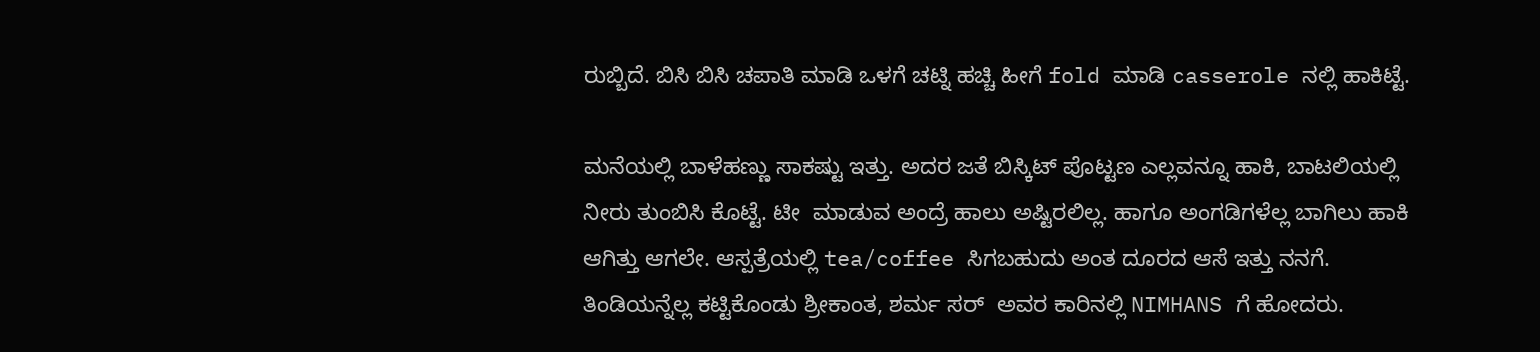ರುಬ್ಬಿದೆ. ಬಿಸಿ ಬಿಸಿ ಚಪಾತಿ ಮಾಡಿ ಒಳಗೆ ಚಟ್ನಿ ಹಚ್ಚಿ ಹೀಗೆ fold ಮಾಡಿ casserole ನಲ್ಲಿ ಹಾಕಿಟ್ಟೆ.

ಮನೆಯಲ್ಲಿ ಬಾಳೆಹಣ್ಣು ಸಾಕಷ್ಟು ಇತ್ತು. ಅದರ ಜತೆ ಬಿಸ್ಕಿಟ್ ಪೊಟ್ಟಣ ಎಲ್ಲವನ್ನೂ ಹಾಕಿ, ಬಾಟಲಿಯಲ್ಲಿ ನೀರು ತುಂಬಿಸಿ ಕೊಟ್ಟೆ. ಟೀ  ಮಾಡುವ ಅಂದ್ರೆ ಹಾಲು ಅಷ್ಟಿರಲಿಲ್ಲ. ಹಾಗೂ ಅಂಗಡಿಗಳೆಲ್ಲ ಬಾಗಿಲು ಹಾಕಿ ಆಗಿತ್ತು ಆಗಲೇ. ಆಸ್ಪತ್ರೆಯಲ್ಲಿ tea/coffee ಸಿಗಬಹುದು ಅಂತ ದೂರದ ಆಸೆ ಇತ್ತು ನನಗೆ. ತಿಂಡಿಯನ್ನೆಲ್ಲ ಕಟ್ಟಿಕೊಂಡು ಶ್ರೀಕಾಂತ, ಶರ್ಮ ಸರ್  ಅವರ ಕಾರಿನಲ್ಲಿ NIMHANS ಗೆ ಹೋದರು.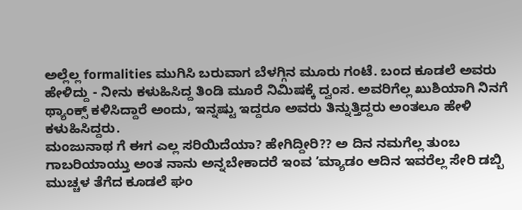ಅಲ್ಲೆಲ್ಲ formalities ಮುಗಿಸಿ ಬರುವಾಗ ಬೆಳಗ್ಗಿನ ಮೂರು ಗಂಟೆ. ಬಂದ ಕೂಡಲೆ ಅವರು ಹೇಳಿದ್ದು - ನೀನು ಕಳುಹಿಸಿದ್ದ ತಿಂಡಿ ಮೂರೆ ನಿಮಿಷಕ್ಕೆ ದ್ವಂಸ. ಅವರಿಗೆಲ್ಲ ಖುಶಿಯಾಗಿ ನಿನಗೆ ಥ್ಯಾಂಕ್ಸ್ ಕಳಿಸಿದ್ದಾರೆ ಅಂದು, ಇನ್ನಷ್ಟು ಇದ್ದರೂ ಅವರು ತಿನ್ನುತ್ತಿದ್ದರು ಅಂತಲೂ ಹೇಳಿ ಕಳುಹಿಸಿದ್ದರು.
ಮಂಜುನಾಥ ಗೆ ಈಗ ಎಲ್ಲ ಸರಿಯಿದೆಯಾ? ಹೇಗಿದ್ದೀರಿ?? ಅ ದಿನ ನಮಗೆಲ್ಲ ತುಂಬ ಗಾಬರಿಯಾಯ್ತು ಅಂತ ನಾನು ಅನ್ನಬೇಕಾದರೆ ಇಂವ ’ಮ್ಯಾಡಂ ಆದಿನ ಇವರೆಲ್ಲ ಸೇರಿ ಡಬ್ಬಿ ಮುಚ್ಚಳ ತೆಗೆದ ಕೂಡಲೆ ಘಂ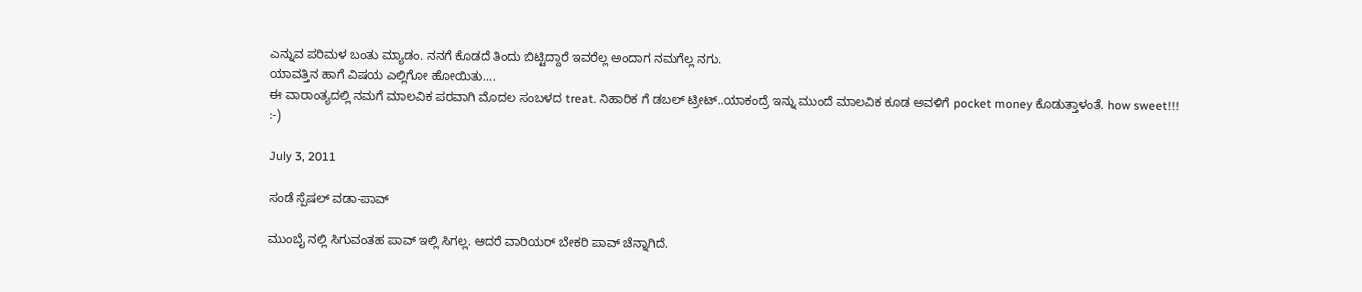ಎನ್ನುವ ಪರಿಮಳ ಬಂತು ಮ್ಯಾಡಂ. ನನಗೆ ಕೊಡದೆ ತಿಂದು ಬಿಟ್ಟಿದ್ದಾರೆ ಇವರೆಲ್ಲ ಅಂದಾಗ ನಮಗೆಲ್ಲ ನಗು.
ಯಾವತ್ತಿನ ಹಾಗೆ ವಿಷಯ ಎಲ್ಲಿಗೋ ಹೋಯಿತು....
ಈ ವಾರಾಂತ್ಯದಲ್ಲಿ ನಮಗೆ ಮಾಲವಿಕ ಪರವಾಗಿ ಮೊದಲ ಸಂಬಳದ treat. ನಿಹಾರಿಕ ಗೆ ಡಬಲ್ ಟ್ರೀಟ್..ಯಾಕಂದ್ರೆ ಇನ್ನು ಮುಂದೆ ಮಾಲವಿಕ ಕೂಡ ಅವಳಿಗೆ pocket money ಕೊಡುತ್ತಾಳಂತೆ. how sweet!!!
:-)

July 3, 2011

ಸಂಡೆ ಸ್ಪೆಷಲ್ ವಡಾ-ಪಾವ್

ಮುಂಬೈ ನಲ್ಲಿ ಸಿಗುವಂತಹ ಪಾವ್ ಇಲ್ಲಿ ಸಿಗಲ್ಲ. ಆದರೆ ವಾರಿಯರ್ ಬೇಕರಿ ಪಾವ್ ಚೆನ್ನಾಗಿದೆ.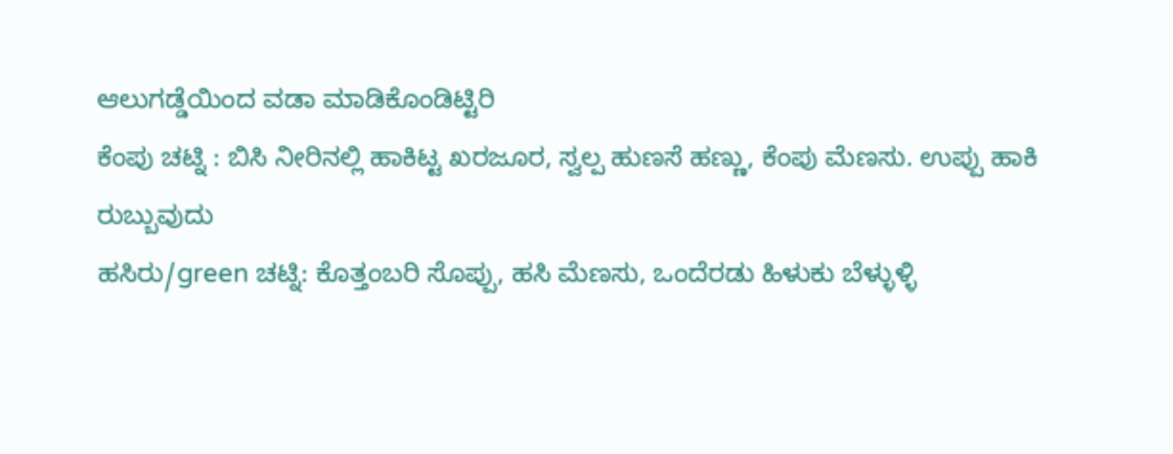ಆಲುಗಡ್ಡೆಯಿಂದ ವಡಾ ಮಾಡಿಕೊಂಡಿಟ್ಟಿರಿ
ಕೆಂಪು ಚಟ್ನಿ : ಬಿಸಿ ನೀರಿನಲ್ಲಿ ಹಾಕಿಟ್ಟ ಖರಜೂರ, ಸ್ವಲ್ಪ ಹುಣಸೆ ಹಣ್ಣು, ಕೆಂಪು ಮೆಣಸು. ಉಪ್ಪು ಹಾಕಿ ರುಬ್ಬುವುದು
ಹಸಿರು/green ಚಟ್ನಿ: ಕೊತ್ತಂಬರಿ ಸೊಪ್ಪು, ಹಸಿ ಮೆಣಸು, ಒಂದೆರಡು ಹಿಳುಕು ಬೆಳ್ಳುಳ್ಳಿ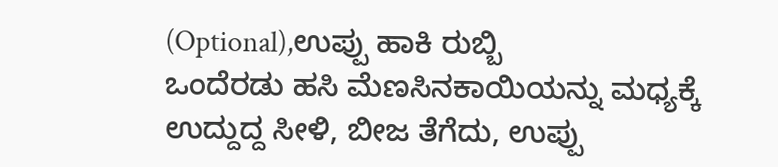(Optional),ಉಪ್ಪು ಹಾಕಿ ರುಬ್ಬಿ
ಒಂದೆರಡು ಹಸಿ ಮೆಣಸಿನಕಾಯಿಯನ್ನು ಮಧ್ಯಕ್ಕೆ ಉದ್ದುದ್ದ ಸೀಳಿ, ಬೀಜ ತೆಗೆದು, ಉಪ್ಪು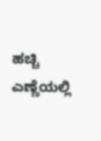ಹಚ್ಚಿ ಎಣ್ಣೆಯಲ್ಲಿ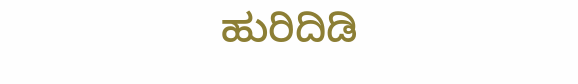ಹುರಿದಿಡಿ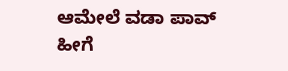ಆಮೇಲೆ ವಡಾ ಪಾವ್ ಹೀಗೆ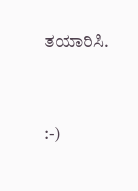ತಯಾರಿಸಿ.


:-)